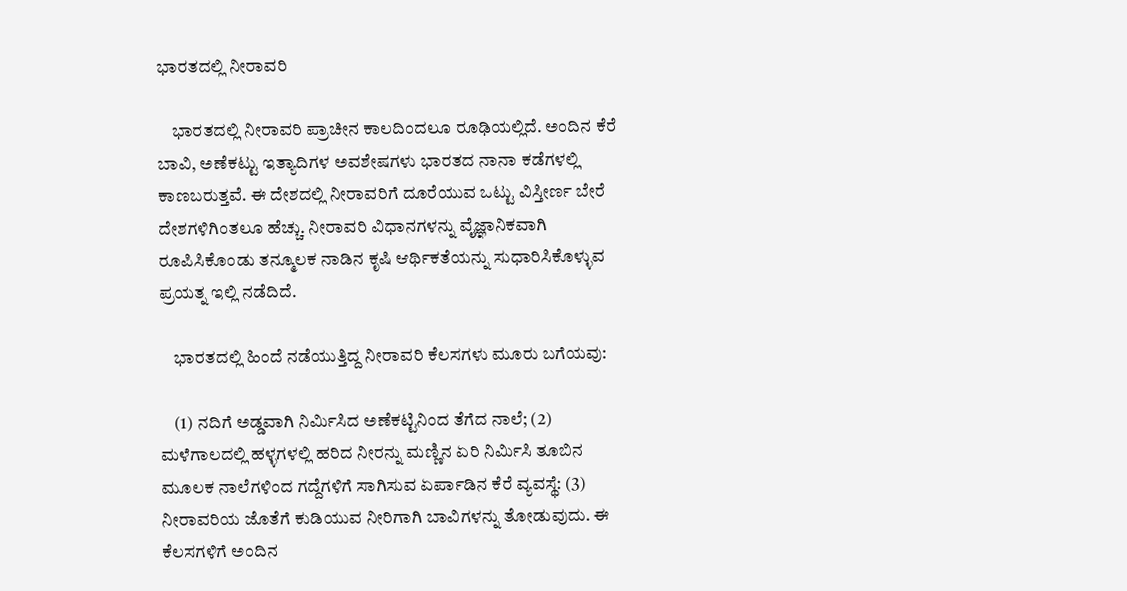ಭಾರತದಲ್ಲಿ ನೀರಾವರಿ

    ಭಾರತದಲ್ಲಿ ನೀರಾವರಿ ಪ್ರಾಚೀನ ಕಾಲದಿಂದಲೂ ರೂಢಿಯಲ್ಲಿದೆ. ಅಂದಿನ ಕೆರೆ ಬಾವಿ, ಅಣೆಕಟ್ಟು ಇತ್ಯಾದಿಗಳ ಅವಶೇಷಗಳು ಭಾರತದ ನಾನಾ ಕಡೆಗಳಲ್ಲಿ ಕಾಣಬರುತ್ತವೆ. ಈ ದೇಶದಲ್ಲಿ ನೀರಾವರಿಗೆ ದೂರೆಯುವ ಒಟ್ಟು ವಿಸ್ತೀರ್ಣ ಬೇರೆ ದೇಶಗಳಿಗಿಂತಲೂ ಹೆಚ್ಚು. ನೀರಾವರಿ ವಿಧಾನಗಳನ್ನು ವೈಜ್ಞಾನಿಕವಾಗಿ ರೂಪಿಸಿಕೊಂಡು ತನ್ಮೂಲಕ ನಾಡಿನ ಕೃಷಿ ಆರ್ಥಿಕತೆಯನ್ನು ಸುಧಾರಿಸಿಕೊಳ್ಳುವ ಪ್ರಯತ್ನ ಇಲ್ಲಿ ನಡೆದಿದೆ.

    ಭಾರತದಲ್ಲಿ ಹಿಂದೆ ನಡೆಯುತ್ತಿದ್ದ ನೀರಾವರಿ ಕೆಲಸಗಳು ಮೂರು ಬಗೆಯವು:

    (1) ನದಿಗೆ ಅಡ್ಡವಾಗಿ ನಿರ್ಮಿಸಿದ ಅಣೆಕಟ್ಟಿನಿಂದ ತೆಗೆದ ನಾಲೆ; (2) ಮಳೆಗಾಲದಲ್ಲಿ ಹಳ್ಳಗಳಲ್ಲಿ ಹರಿದ ನೀರನ್ನು ಮಣ್ಣಿನ ಏರಿ ನಿರ್ಮಿಸಿ ತೂಬಿನ ಮೂಲಕ ನಾಲೆಗಳಿಂದ ಗದ್ದೆಗಳಿಗೆ ಸಾಗಿಸುವ ಏರ್ಪಾಡಿನ ಕೆರೆ ವ್ಯವಸ್ಥೆ: (3) ನೀರಾವರಿಯ ಜೊತೆಗೆ ಕುಡಿಯುವ ನೀರಿಗಾಗಿ ಬಾವಿಗಳನ್ನು ತೋಡುವುದು. ಈ ಕೆಲಸಗಳಿಗೆ ಅಂದಿನ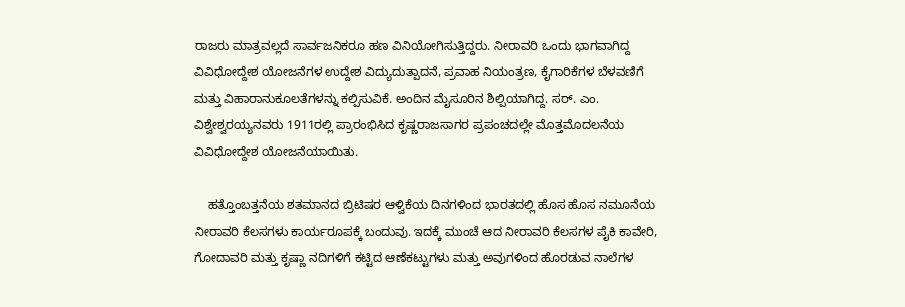ರಾಜರು ಮಾತ್ರವಲ್ಲದೆ ಸಾರ್ವಜನಿಕರೂ ಹಣ ವಿನಿಯೋಗಿಸುತ್ತಿದ್ದರು. ನೀರಾವರಿ ಒಂದು ಭಾಗವಾಗಿದ್ದ ವಿವಿಧೋದ್ದೇಶ ಯೋಜನೆಗಳ ಉದ್ದೇಶ ವಿದ್ಯುದುತ್ಪಾದನೆ, ಪ್ರವಾಹ ನಿಯಂತ್ರಣ, ಕೈಗಾರಿಕೆಗಳ ಬೆಳವಣಿಗೆ ಮತ್ತು ವಿಹಾರಾನುಕೂಲತೆಗಳನ್ನು ಕಲ್ಪಿಸುವಿಕೆ. ಅಂದಿನ ಮೈಸೂರಿನ ಶಿಲ್ಪಿಯಾಗಿದ್ದ. ಸರ್. ಎಂ. ವಿಶ್ವೇಶ್ವರಯ್ಯನವರು 1911ರಲ್ಲಿ ಪ್ರಾರಂಭಿಸಿದ ಕೃಷ್ಣರಾಜಸಾಗರ ಪ್ರಪಂಚದಲ್ಲೇ ಮೊತ್ತಮೊದಲನೆಯ ವಿವಿಧೋದ್ದೇಶ ಯೋಜನೆಯಾಯಿತು.

    ಹತ್ತೊಂಬತ್ತನೆಯ ಶತಮಾನದ ಬ್ರಿಟಿಷರ ಆಳ್ವಿಕೆಯ ದಿನಗಳಿಂದ ಭಾರತದಲ್ಲಿ ಹೊಸ ಹೊಸ ನಮೂನೆಯ ನೀರಾವರಿ ಕೆಲಸಗಳು ಕಾರ್ಯರೂಪಕ್ಕೆ ಬಂದುವು. ಇದಕ್ಕೆ ಮುಂಚೆ ಆದ ನೀರಾವರಿ ಕೆಲಸಗಳ ಪೈಕಿ ಕಾವೇರಿ, ಗೋದಾವರಿ ಮತ್ತು ಕೃಷ್ಣಾ ನದಿಗಳಿಗೆ ಕಟ್ಟಿದ ಆಣೆಕಟ್ಟುಗಳು ಮತ್ತು ಅವುಗಳಿಂದ ಹೊರಡುವ ನಾಲೆಗಳ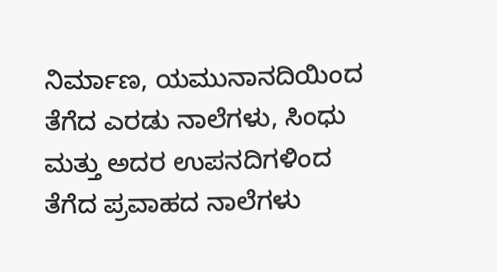ನಿರ್ಮಾಣ, ಯಮುನಾನದಿಯಿಂದ ತೆಗೆದ ಎರಡು ನಾಲೆಗಳು, ಸಿಂಧು ಮತ್ತು ಅದರ ಉಪನದಿಗಳಿಂದ ತೆಗೆದ ಪ್ರವಾಹದ ನಾಲೆಗಳು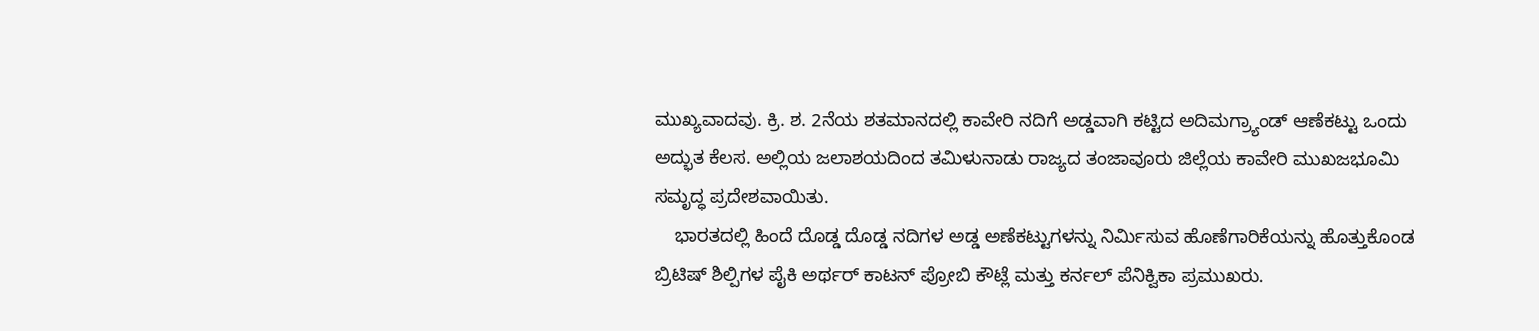ಮುಖ್ಯವಾದವು. ಕ್ರಿ. ಶ. 2ನೆಯ ಶತಮಾನದಲ್ಲಿ ಕಾವೇರಿ ನದಿಗೆ ಅಡ್ಡವಾಗಿ ಕಟ್ಟಿದ ಅದಿಮಗ್ರ್ಯಾಂಡ್ ಆಣೆಕಟ್ಟು ಒಂದು ಅದ್ಭುತ ಕೆಲಸ. ಅಲ್ಲಿಯ ಜಲಾಶಯದಿಂದ ತಮಿಳುನಾಡು ರಾಜ್ಯದ ತಂಜಾವೂರು ಜಿಲ್ಲೆಯ ಕಾವೇರಿ ಮುಖಜಭೂಮಿ ಸಮೃದ್ಧ ಪ್ರದೇಶವಾಯಿತು.
    ಭಾರತದಲ್ಲಿ ಹಿಂದೆ ದೊಡ್ಡ ದೊಡ್ಡ ನದಿಗಳ ಅಡ್ಡ ಅಣೆಕಟ್ಟುಗಳನ್ನು ನಿರ್ಮಿಸುವ ಹೊಣೆಗಾರಿಕೆಯನ್ನು ಹೊತ್ತುಕೊಂಡ ಬ್ರಿಟಿಷ್ ಶಿಲ್ಪಿಗಳ ಪೈಕಿ ಅರ್ಥರ್ ಕಾಟನ್ ಪ್ರೋಬಿ ಕೌಟ್ಲೆ ಮತ್ತು ಕರ್ನಲ್ ಪೆನಿಕ್ವಿಕಾ ಪ್ರಮುಖರು.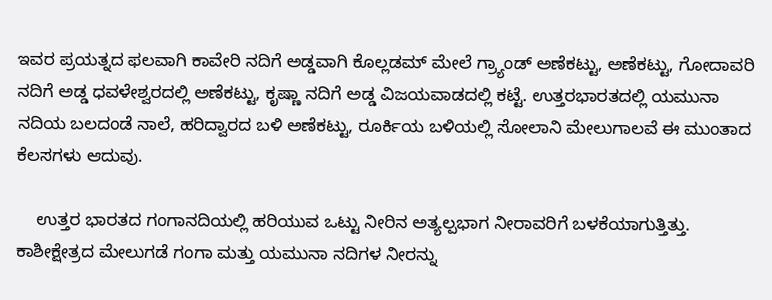ಇವರ ಪ್ರಯತ್ನದ ಫಲವಾಗಿ ಕಾವೇರಿ ನದಿಗೆ ಅಡ್ಡವಾಗಿ ಕೊಲ್ಲಡಮ್ ಮೇಲೆ ಗ್ರ್ಯಾಂಡ್ ಅಣೆಕಟ್ಟು, ಅಣೆಕಟ್ಟು, ಗೋದಾವರಿ ನದಿಗೆ ಅಡ್ಡ ಧವಳೇಶ್ವರದಲ್ಲಿ ಅಣೆಕಟ್ಟು, ಕೃಷ್ಣಾ ನದಿಗೆ ಅಡ್ಡ ವಿಜಯವಾಡದಲ್ಲಿ ಕಟ್ಟೆ. ಉತ್ತರಭಾರತದಲ್ಲಿ ಯಮುನಾ ನದಿಯ ಬಲದಂಡೆ ನಾಲೆ, ಹರಿದ್ವಾರದ ಬಳಿ ಅಣೆಕಟ್ಟು, ರೂರ್ಕಿಯ ಬಳಿಯಲ್ಲಿ ಸೋಲಾನಿ ಮೇಲುಗಾಲವೆ ಈ ಮುಂತಾದ ಕೆಲಸಗಳು ಆದುವು.

    ಉತ್ತರ ಭಾರತದ ಗಂಗಾನದಿಯಲ್ಲಿ ಹರಿಯುವ ಒಟ್ಟು ನೀರಿನ ಅತ್ಯಲ್ಪಭಾಗ ನೀರಾವರಿಗೆ ಬಳಕೆಯಾಗುತ್ತಿತ್ತು. ಕಾಶೀಕ್ಷೇತ್ರದ ಮೇಲುಗಡೆ ಗಂಗಾ ಮತ್ತು ಯಮುನಾ ನದಿಗಳ ನೀರನ್ನು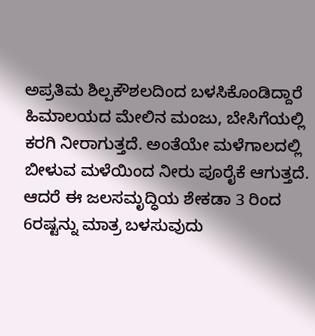ಅಪ್ರತಿಮ ಶಿಲ್ಪಕೌಶಲದಿಂದ ಬಳಸಿಕೊಂಡಿದ್ದಾರೆ ಹಿಮಾಲಯದ ಮೇಲಿನ ಮಂಜು, ಬೇಸಿಗೆಯಲ್ಲಿ ಕರಗಿ ನೀರಾಗುತ್ತದೆ. ಅಂತೆಯೇ ಮಳೆಗಾಲದಲ್ಲಿ ಬೀಳುವ ಮಳೆಯಿಂದ ನೀರು ಪೂರೈಕೆ ಆಗುತ್ತದೆ. ಆದರೆ ಈ ಜಲಸಮೃದ್ಧಿಯ ಶೇಕಡಾ 3 ರಿಂದ 6ರಷ್ಟನ್ನು ಮಾತ್ರ ಬಳಸುವುದು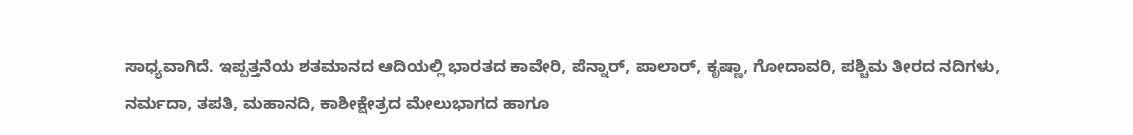ಸಾಧ್ಯವಾಗಿದೆ. ಇಪ್ಪತ್ತನೆಯ ಶತಮಾನದ ಆದಿಯಲ್ಲಿ ಭಾರತದ ಕಾವೇರಿ, ಪೆನ್ನಾರ್, ಪಾಲಾರ್, ಕೃಷ್ಣಾ, ಗೋದಾವರಿ, ಪಶ್ಚಿಮ ತೀರದ ನದಿಗಳು, ನರ್ಮದಾ, ತಪತಿ, ಮಹಾನದಿ, ಕಾಶೀಕ್ಷೇತ್ರದ ಮೇಲುಭಾಗದ ಹಾಗೂ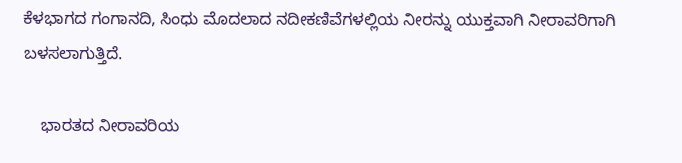ಕೆಳಭಾಗದ ಗಂಗಾನದಿ, ಸಿಂಧು ಮೊದಲಾದ ನದೀಕಣಿವೆಗಳಲ್ಲಿಯ ನೀರನ್ನು ಯುಕ್ತವಾಗಿ ನೀರಾವರಿಗಾಗಿ ಬಳಸಲಾಗುತ್ತಿದೆ.

    ಭಾರತದ ನೀರಾವರಿಯ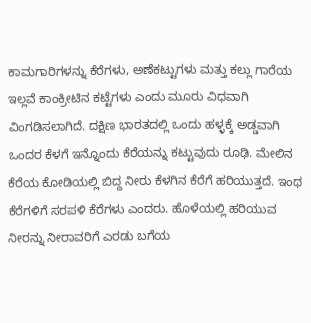ಕಾಮಗಾರಿಗಳನ್ನು ಕೆರೆಗಳು, ಅಣೆಕಟ್ಟುಗಳು ಮತ್ತು ಕಲ್ಲು ಗಾರೆಯ ಇಲ್ಲವೆ ಕಾಂಕ್ರೀಟಿನ ಕಟ್ಟೆಗಳು ಎಂದು ಮೂರು ವಿಧವಾಗಿ ವಿಂಗಡಿಸಲಾಗಿದೆ. ದಕ್ಷಿಣ ಭಾರತದಲ್ಲಿ ಒಂದು ಹಳ್ಳಕ್ಕೆ ಅಡ್ಡವಾಗಿ ಒಂದರ ಕೆಳಗೆ ಇನ್ನೊಂದು ಕೆರೆಯನ್ನು ಕಟ್ಟುವುದು ರೂಢಿ. ಮೇಲಿನ ಕೆರೆಯ ಕೋಡಿಯಲ್ಲಿ ಬಿದ್ದ ನೀರು ಕೆಳಗಿನ ಕೆರೆಗೆ ಹರಿಯುತ್ತದೆ. ಇಂಥ ಕೆರೆಗಳಿಗೆ ಸರಪಳಿ ಕೆರೆಗಳು ಎಂದರು. ಹೊಳೆಯಲ್ಲಿ ಹರಿಯುವ ನೀರನ್ನು ನೀರಾವರಿಗೆ ಎರಡು ಬಗೆಯ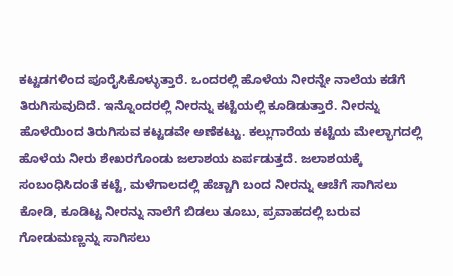ಕಟ್ಟಡಗಳಿಂದ ಪೂರೈಸಿಕೊಳ್ಳುತ್ತಾರೆ. ಒಂದರಲ್ಲಿ ಹೊಳೆಯ ನೀರನ್ನೇ ನಾಲೆಯ ಕಡೆಗೆ ತಿರುಗಿಸುವುದಿದೆ. ಇನ್ನೊಂದರಲ್ಲಿ ನೀರನ್ನು ಕಟ್ಟೆಯಲ್ಲಿ ಕೂಡಿಡುತ್ತಾರೆ. ನೀರನ್ನು ಹೊಳೆಯಿಂದ ತಿರುಗಿಸುವ ಕಟ್ಟಡವೇ ಅಣೆಕಟ್ಟು. ಕಲ್ಲುಗಾರೆಯ ಕಟ್ಟೆಯ ಮೇಲ್ಭಾಗದಲ್ಲಿ ಹೊಳೆಯ ನೀರು ಶೇಖರಗೊಂಡು ಜಲಾಶಯ ಏರ್ಪಡುತ್ತದೆ. ಜಲಾಶಯಕ್ಕೆ ಸಂಬಂಧಿಸಿದಂತೆ ಕಟ್ಟೆ, ಮಳೆಗಾಲದಲ್ಲಿ ಹೆಚ್ಚಾಗಿ ಬಂದ ನೀರನ್ನು ಆಚೆಗೆ ಸಾಗಿಸಲು ಕೋಡಿ, ಕೂಡಿಟ್ಟ ನೀರನ್ನು ನಾಲೆಗೆ ಬಿಡಲು ತೂಬು, ಪ್ರವಾಹದಲ್ಲಿ ಬರುವ ಗೋಡುಮಣ್ಣನ್ನು ಸಾಗಿಸಲು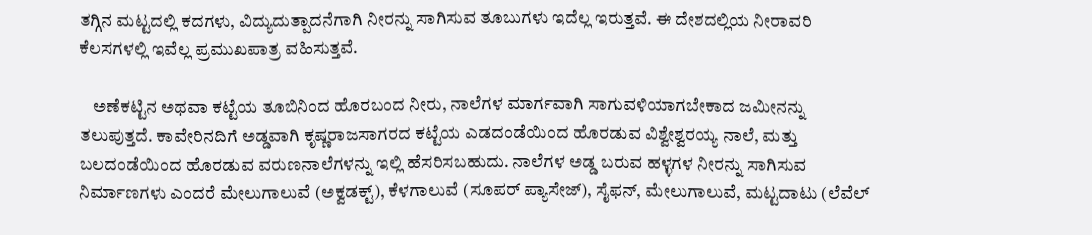ತಗ್ಗಿನ ಮಟ್ಟದಲ್ಲಿ ಕದಗಳು, ವಿದ್ಯುದುತ್ಪಾದನೆಗಾಗಿ ನೀರನ್ನು ಸಾಗಿಸುವ ತೂಬುಗಳು ಇದೆಲ್ಲ ಇರುತ್ತವೆ. ಈ ದೇಶದಲ್ಲಿಯ ನೀರಾವರಿ ಕೆಲಸಗಳಲ್ಲಿ ಇವೆಲ್ಲ ಪ್ರಮುಖಪಾತ್ರ ವಹಿಸುತ್ತವೆ.

    ಅಣೆಕಟ್ಟಿನ ಅಥವಾ ಕಟ್ಟೆಯ ತೂಬಿನಿಂದ ಹೊರಬಂದ ನೀರು, ನಾಲೆಗಳ ಮಾರ್ಗವಾಗಿ ಸಾಗುವಳಿಯಾಗಬೇಕಾದ ಜಮೀನನ್ನು ತಲುಪುತ್ತದೆ. ಕಾವೇರಿನದಿಗೆ ಅಡ್ಡವಾಗಿ ಕೃಷ್ಣರಾಜಸಾಗರದ ಕಟ್ಟೆಯ ಎಡದಂಡೆಯಿಂದ ಹೊರಡುವ ವಿಶ್ವೇಶ್ವರಯ್ಯ ನಾಲೆ, ಮತ್ತು ಬಲದಂಡೆಯಿಂದ ಹೊರಡುವ ವರುಣನಾಲೆಗಳನ್ನು ಇಲ್ಲಿ ಹೆಸರಿಸಬಹುದು. ನಾಲೆಗಳ ಅಡ್ಡ ಬರುವ ಹಳ್ಳಗಳ ನೀರನ್ನು ಸಾಗಿಸುವ ನಿರ್ಮಾಣಗಳು ಎಂದರೆ ಮೇಲುಗಾಲುವೆ (ಅಕ್ವಡಕ್ಟ್), ಕೆಳಗಾಲುವೆ (ಸೂಪರ್ ಪ್ಯಾಸೇಜ್), ಸೈಫನ್, ಮೇಲುಗಾಲುವೆ, ಮಟ್ಟದಾಟು (ಲೆವೆಲ್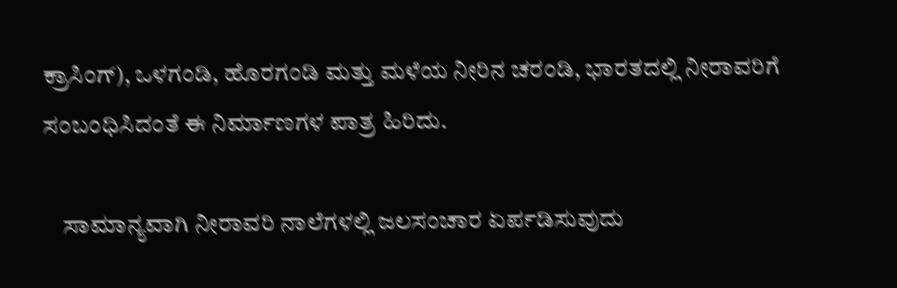ಕ್ರಾಸಿಂಗ್), ಒಳಗಂಡಿ, ಹೊರಗಂಡಿ ಮತ್ತು ಮಳೆಯ ನೀರಿನ ಚರಂಡಿ, ಭಾರತದಲ್ಲಿ ನೀರಾವರಿಗೆ ಸಂಬಂಧಿಸಿದಂತೆ ಈ ನಿರ್ಮಾಣಗಳ ಪಾತ್ರ ಹಿರಿದು.

    ಸಾಮಾನ್ಯವಾಗಿ ನೀರಾವರಿ ನಾಲೆಗಳಲ್ಲಿ ಜಲಸಂಚಾರ ಏರ್ಪಡಿಸುವುದು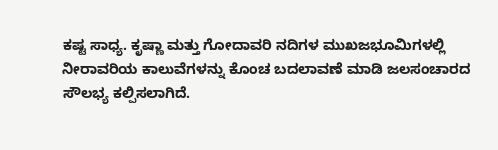ಕಷ್ಟ ಸಾಧ್ಯ. ಕೃಷ್ಣಾ ಮತ್ತು ಗೋದಾವರಿ ನದಿಗಳ ಮುಖಜಭೂಮಿಗಳಲ್ಲಿ ನೀರಾವರಿಯ ಕಾಲುವೆಗಳನ್ನು ಕೊಂಚ ಬದಲಾವಣೆ ಮಾಡಿ ಜಲಸಂಚಾರದ ಸೌಲಭ್ಯ ಕಲ್ಪಿಸಲಾಗಿದೆ.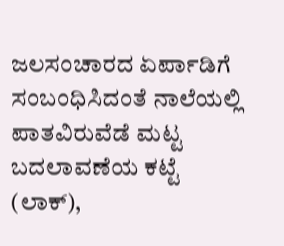ಜಲಸಂಚಾರದ ಏರ್ಪಾಡಿಗೆ ಸಂಬಂಧಿಸಿದಂತೆ ನಾಲೆಯಲ್ಲಿ ಪಾತವಿರುವೆಡೆ ಮಟ್ಟ ಬದಲಾವಣೆಯ ಕಟ್ಟೆ (ಲಾಕ್),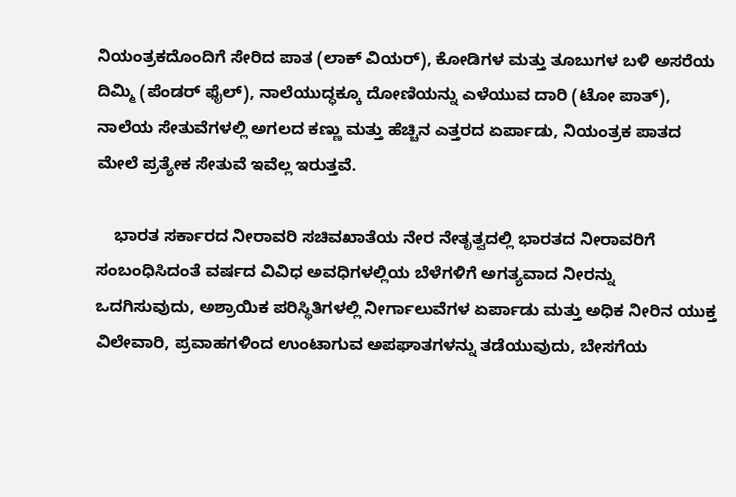ನಿಯಂತ್ರಕದೊಂದಿಗೆ ಸೇರಿದ ಪಾತ (ಲಾಕ್ ವಿಯರ್), ಕೋಡಿಗಳ ಮತ್ತು ತೂಬುಗಳ ಬಳಿ ಅಸರೆಯ ದಿಮ್ಮಿ (ಪೆಂಡರ್ ಫೈಲ್), ನಾಲೆಯುದ್ಧಕ್ಕೂ ದೋಣಿಯನ್ನು ಎಳೆಯುವ ದಾರಿ (ಟೋ ಪಾತ್), ನಾಲೆಯ ಸೇತುವೆಗಳಲ್ಲಿ ಅಗಲದ ಕಣ್ಣು ಮತ್ತು ಹೆಚ್ಚಿನ ಎತ್ತರದ ಏರ್ಪಾಡು, ನಿಯಂತ್ರಕ ಪಾತದ ಮೇಲೆ ಪ್ರತ್ಯೇಕ ಸೇತುವೆ ಇವೆಲ್ಲ ಇರುತ್ತವೆ.

    ಭಾರತ ಸರ್ಕಾರದ ನೀರಾವರಿ ಸಚಿವಖಾತೆಯ ನೇರ ನೇತೃತ್ವದಲ್ಲಿ ಭಾರತದ ನೀರಾವರಿಗೆ ಸಂಬಂಧಿಸಿದಂತೆ ವರ್ಷದ ವಿವಿಧ ಅವಧಿಗಳಲ್ಲಿಯ ಬೆಳೆಗಳಿಗೆ ಅಗತ್ಯವಾದ ನೀರನ್ನು ಒದಗಿಸುವುದು, ಅಶ್ರಾಯಿಕ ಪರಿಸ್ಥಿತಿಗಳಲ್ಲಿ ನೀರ್ಗಾಲುವೆಗಳ ಏರ್ಪಾಡು ಮತ್ತು ಅಧಿಕ ನೀರಿನ ಯುಕ್ತ ವಿಲೇವಾರಿ, ಪ್ರವಾಹಗಳಿಂದ ಉಂಟಾಗುವ ಅಪಘಾತಗಳನ್ನು ತಡೆಯುವುದು, ಬೇಸಗೆಯ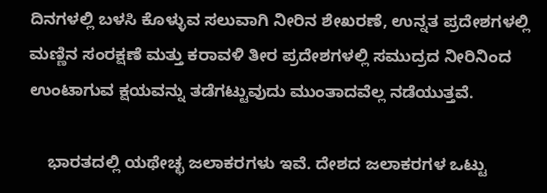ದಿನಗಳಲ್ಲಿ ಬಳಸಿ ಕೊಳ್ಳುವ ಸಲುವಾಗಿ ನೀರಿನ ಶೇಖರಣೆ, ಉನ್ನತ ಪ್ರದೇಶಗಳಲ್ಲಿ ಮಣ್ಣಿನ ಸಂರಕ್ಷಣೆ ಮತ್ತು ಕರಾವಳಿ ತೀರ ಪ್ರದೇಶಗಳಲ್ಲಿ ಸಮುದ್ರದ ನೀರಿನಿಂದ ಉಂಟಾಗುವ ಕ್ಷಯವನ್ನು ತಡೆಗಟ್ಟುವುದು ಮುಂತಾದವೆಲ್ಲ ನಡೆಯುತ್ತವೆ.

    ಭಾರತದಲ್ಲಿ ಯಥೇಚ್ಛ ಜಲಾಕರಗಳು ಇವೆ. ದೇಶದ ಜಲಾಕರಗಳ ಒಟ್ಟು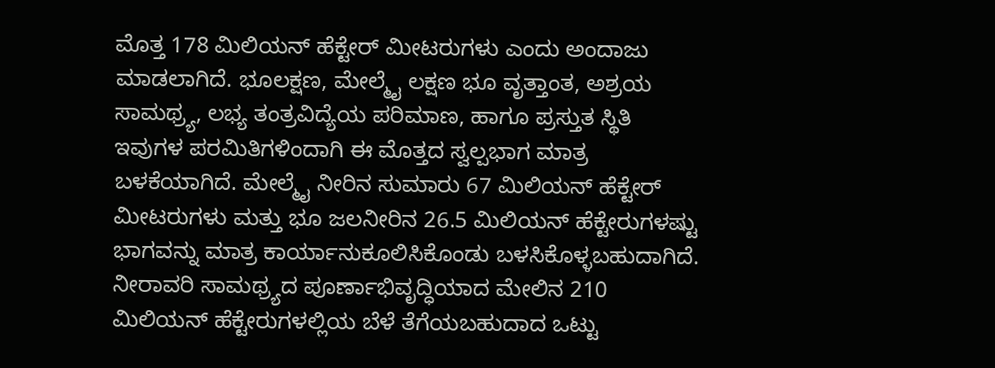ಮೊತ್ತ 178 ಮಿಲಿಯನ್ ಹೆಕ್ಟೇರ್ ಮೀಟರುಗಳು ಎಂದು ಅಂದಾಜು ಮಾಡಲಾಗಿದೆ. ಭೂಲಕ್ಷಣ, ಮೇಲ್ಮೈ ಲಕ್ಷಣ ಭೂ ವೃತ್ತಾಂತ, ಅಶ್ರಯ ಸಾಮಥ್ರ್ಯ, ಲಭ್ಯ ತಂತ್ರವಿದ್ಯೆಯ ಪರಿಮಾಣ, ಹಾಗೂ ಪ್ರಸ್ತುತ ಸ್ಥಿತಿ ಇವುಗಳ ಪರಮಿತಿಗಳಿಂದಾಗಿ ಈ ಮೊತ್ತದ ಸ್ವಲ್ಪಭಾಗ ಮಾತ್ರ ಬಳಕೆಯಾಗಿದೆ. ಮೇಲ್ಮೈ ನೀರಿನ ಸುಮಾರು 67 ಮಿಲಿಯನ್ ಹೆಕ್ಟೇರ್ ಮೀಟರುಗಳು ಮತ್ತು ಭೂ ಜಲನೀರಿನ 26.5 ಮಿಲಿಯನ್ ಹೆಕ್ಟೇರುಗಳಷ್ಟು ಭಾಗವನ್ನು ಮಾತ್ರ ಕಾರ್ಯಾನುಕೂಲಿಸಿಕೊಂಡು ಬಳಸಿಕೊಳ್ಳಬಹುದಾಗಿದೆ. ನೀರಾವರಿ ಸಾಮಥ್ರ್ಯದ ಪೂರ್ಣಾಭಿವೃದ್ಧಿಯಾದ ಮೇಲಿನ 210 ಮಿಲಿಯನ್ ಹೆಕ್ಟೇರುಗಳಲ್ಲಿಯ ಬೆಳೆ ತೆಗೆಯಬಹುದಾದ ಒಟ್ಟು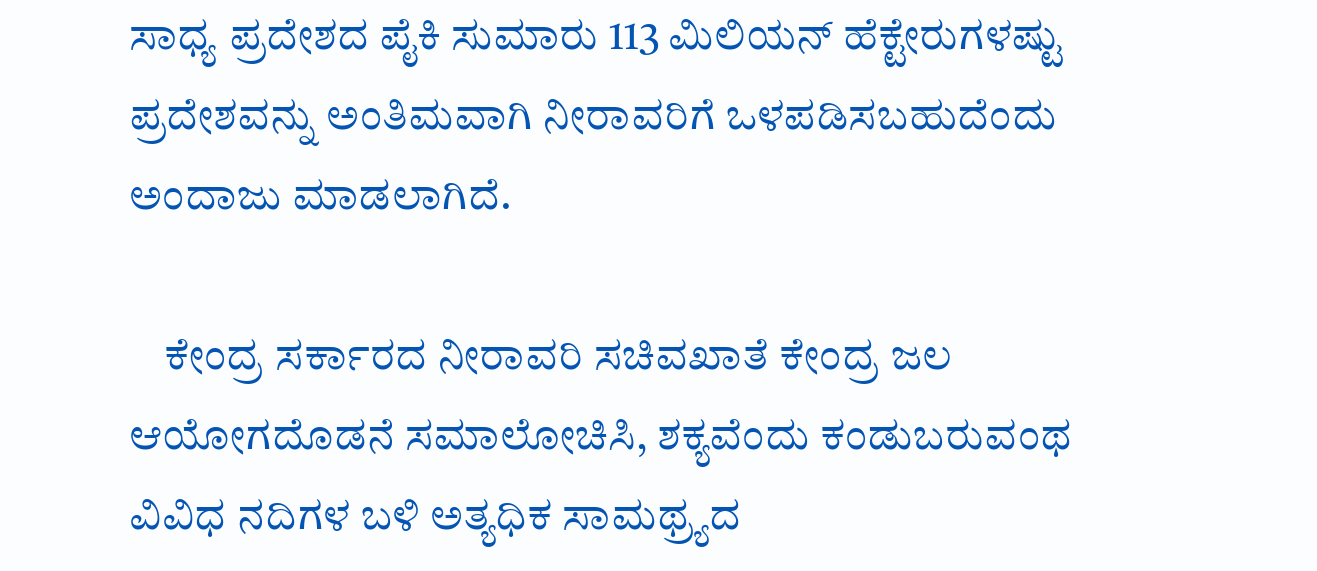ಸಾಧ್ಯ ಪ್ರದೇಶದ ಪೈಕಿ ಸುಮಾರು 113 ಮಿಲಿಯನ್ ಹೆಕ್ಟೇರುಗಳಷ್ಟು ಪ್ರದೇಶವನ್ನು ಅಂತಿಮವಾಗಿ ನೀರಾವರಿಗೆ ಒಳಪಡಿಸಬಹುದೆಂದು ಅಂದಾಜು ಮಾಡಲಾಗಿದೆ.

    ಕೇಂದ್ರ ಸರ್ಕಾರದ ನೀರಾವರಿ ಸಚಿವಖಾತೆ ಕೇಂದ್ರ ಜಲ ಆಯೋಗದೊಡನೆ ಸಮಾಲೋಚಿಸಿ, ಶಕ್ಯವೆಂದು ಕಂಡುಬರುವಂಥ ವಿವಿಧ ನದಿಗಳ ಬಳಿ ಅತ್ಯಧಿಕ ಸಾಮಥ್ರ್ಯದ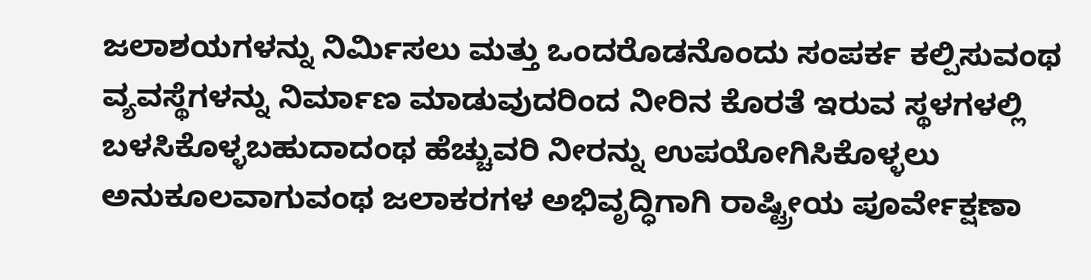ಜಲಾಶಯಗಳನ್ನು ನಿರ್ಮಿಸಲು ಮತ್ತು ಒಂದರೊಡನೊಂದು ಸಂಪರ್ಕ ಕಲ್ಪಿಸುವಂಥ ವ್ಯವಸ್ಥೆಗಳನ್ನು ನಿರ್ಮಾಣ ಮಾಡುವುದರಿಂದ ನೀರಿನ ಕೊರತೆ ಇರುವ ಸ್ಥಳಗಳಲ್ಲಿ ಬಳಸಿಕೊಳ್ಳಬಹುದಾದಂಥ ಹೆಚ್ಚುವರಿ ನೀರನ್ನು ಉಪಯೋಗಿಸಿಕೊಳ್ಳಲು ಅನುಕೂಲವಾಗುವಂಥ ಜಲಾಕರಗಳ ಅಭಿವೃದ್ಧಿಗಾಗಿ ರಾಷ್ಟ್ರೀಯ ಪೂರ್ವೇಕ್ಷಣಾ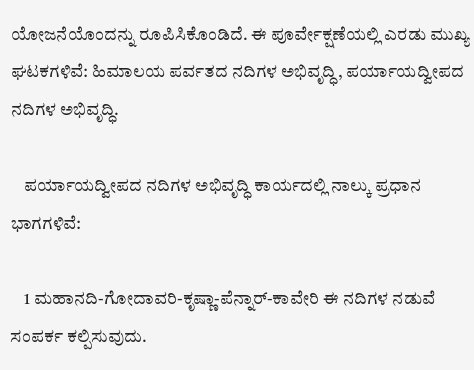ಯೋಜನೆಯೊಂದನ್ನು ರೂಪಿಸಿಕೊಂಡಿದೆ. ಈ ಪೂರ್ವೇಕ್ಷಣೆಯಲ್ಲಿ ಎರಡು ಮುಖ್ಯ ಘಟಕಗಳಿವೆ: ಹಿಮಾಲಯ ಪರ್ವತದ ನದಿಗಳ ಅಭಿವೃದ್ಧಿ, ಪರ್ಯಾಯದ್ವೀಪದ ನದಿಗಳ ಅಭಿವೃದ್ಧಿ.

    ಪರ್ಯಾಯದ್ವೀಪದ ನದಿಗಳ ಅಭಿವೃದ್ಧಿ ಕಾರ್ಯದಲ್ಲಿ ನಾಲ್ಕು ಪ್ರಧಾನ ಭಾಗಗಳಿವೆ:

    1 ಮಹಾನದಿ-ಗೋದಾವರಿ-ಕೃಷ್ಣಾ-ಪೆನ್ನಾರ್-ಕಾವೇರಿ ಈ ನದಿಗಳ ನಡುವೆ ಸಂಪರ್ಕ ಕಲ್ಪಿಸುವುದು.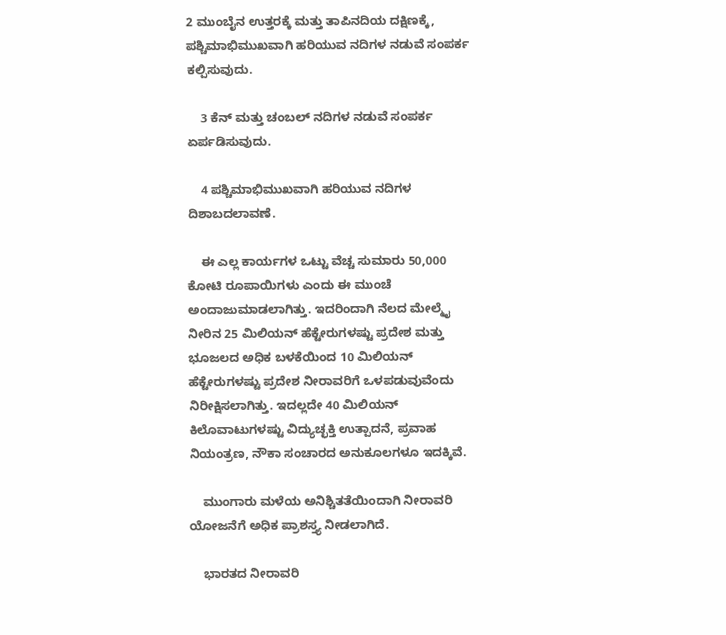2 ಮುಂಬೈನ ಉತ್ತರಕ್ಕೆ ಮತ್ತು ತಾಪಿನದಿಯ ದಕ್ಷಿಣಕ್ಕೆ, ಪಶ್ಚಿಮಾಭಿಮುಖವಾಗಿ ಹರಿಯುವ ನದಿಗಳ ನಡುವೆ ಸಂಪರ್ಕ ಕಲ್ಪಿಸುವುದು.

    3 ಕೆನ್ ಮತ್ತು ಚಂಬಲ್ ನದಿಗಳ ನಡುವೆ ಸಂಪರ್ಕ ಏರ್ಪಡಿಸುವುದು.

    4 ಪಶ್ಚಿಮಾಭಿಮುಖವಾಗಿ ಹರಿಯುವ ನದಿಗಳ ದಿಶಾಬದಲಾವಣೆ.

    ಈ ಎಲ್ಲ ಕಾರ್ಯಗಳ ಒಟ್ಟು ವೆಚ್ಚ ಸುಮಾರು 50,000 ಕೋಟಿ ರೂಪಾಯಿಗಳು ಎಂದು ಈ ಮುಂಚೆ ಅಂದಾಜುಮಾಡಲಾಗಿತ್ತು. ಇದರಿಂದಾಗಿ ನೆಲದ ಮೇಲ್ಮೈ ನೀರಿನ 25 ಮಿಲಿಯನ್ ಹೆಕ್ಟೇರುಗಳಷ್ಟು ಪ್ರದೇಶ ಮತ್ತು ಭೂಜಲದ ಅಧಿಕ ಬಳಕೆಯಿಂದ 10 ಮಿಲಿಯನ್ ಹೆಕ್ಟೇರುಗಳಷ್ಟು ಪ್ರದೇಶ ನೀರಾವರಿಗೆ ಒಳಪಡುವುವೆಂದು ನಿರೀಕ್ಷಿಸಲಾಗಿತ್ತು. ಇದಲ್ಲದೇ 40 ಮಿಲಿಯನ್ ಕಿಲೊವಾಟುಗಳಷ್ಟು ವಿದ್ಯುಚ್ಛಕ್ತಿ ಉತ್ಪಾದನೆ, ಪ್ರವಾಹ ನಿಯಂತ್ರಣ, ನೌಕಾ ಸಂಚಾರದ ಅನುಕೂಲಗಳೂ ಇದಕ್ಕಿವೆ.

    ಮುಂಗಾರು ಮಳೆಯ ಅನಿಶ್ಚಿತತೆಯಿಂದಾಗಿ ನೀರಾವರಿ ಯೋಜನೆಗೆ ಅಧಿಕ ಪ್ರಾಶಸ್ತ್ಯ ನೀಡಲಾಗಿದೆ.

    ಭಾರತದ ನೀರಾವರಿ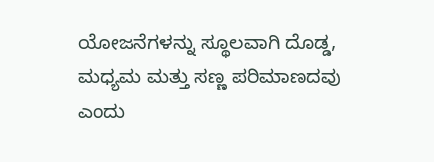ಯೋಜನೆಗಳನ್ನು ಸ್ಥೂಲವಾಗಿ ದೊಡ್ಡ, ಮಧ್ಯಮ ಮತ್ತು ಸಣ್ಣ ಪರಿಮಾಣದವು ಎಂದು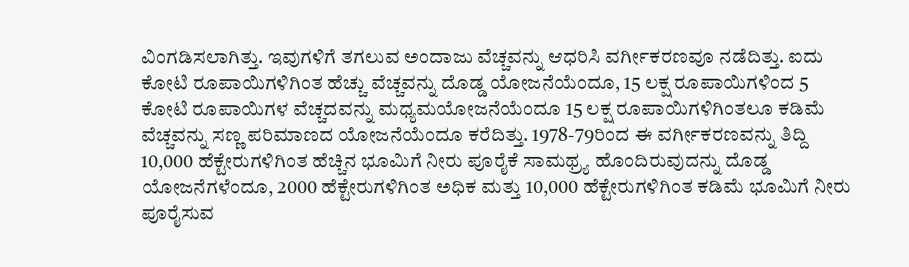ವಿಂಗಡಿಸಲಾಗಿತ್ತು. ಇವುಗಳಿಗೆ ತಗಲುವ ಅಂದಾಜು ವೆಚ್ಚವನ್ನು ಆಧರಿಸಿ ವರ್ಗೀಕರಣವೂ ನಡೆದಿತ್ತು. ಐದು ಕೋಟಿ ರೂಪಾಯಿಗಳಿಗಿಂತ ಹೆಚ್ಚು ವೆಚ್ಚವನ್ನು ದೊಡ್ಡ ಯೋಜನೆಯೆಂದೂ, 15 ಲಕ್ಷ ರೂಪಾಯಿಗಳಿಂದ 5 ಕೋಟಿ ರೂಪಾಯಿಗಳ ವೆಚ್ಚದವನ್ನು ಮಧ್ಯಮಯೋಜನೆಯೆಂದೂ 15 ಲಕ್ಷ ರೂಪಾಯಿಗಳಿಗಿಂತಲೂ ಕಡಿಮೆ ವೆಚ್ಚವನ್ನು ಸಣ್ಣ ಪರಿಮಾಣದ ಯೋಜನೆಯೆಂದೂ ಕರೆದಿತ್ತು. 1978-79ರಿಂದ ಈ ವರ್ಗೀಕರಣವನ್ನು ತಿದ್ದಿ 10,000 ಹೆಕ್ಟೇರುಗಳಿಗಿಂತ ಹೆಚ್ಚಿನ ಭೂಮಿಗೆ ನೀರು ಪೂರೈಕೆ ಸಾಮಥ್ರ್ಯ ಹೊಂದಿರುವುದನ್ನು ದೊಡ್ಡ ಯೋಜನೆಗಳೆಂದೂ, 2000 ಹೆಕ್ಟೇರುಗಳಿಗಿಂತ ಅಧಿಕ ಮತ್ತು 10,000 ಹೆಕ್ಟೇರುಗಳಿಗಿಂತ ಕಡಿಮೆ ಭೂಮಿಗೆ ನೀರು ಪೂರೈಸುವ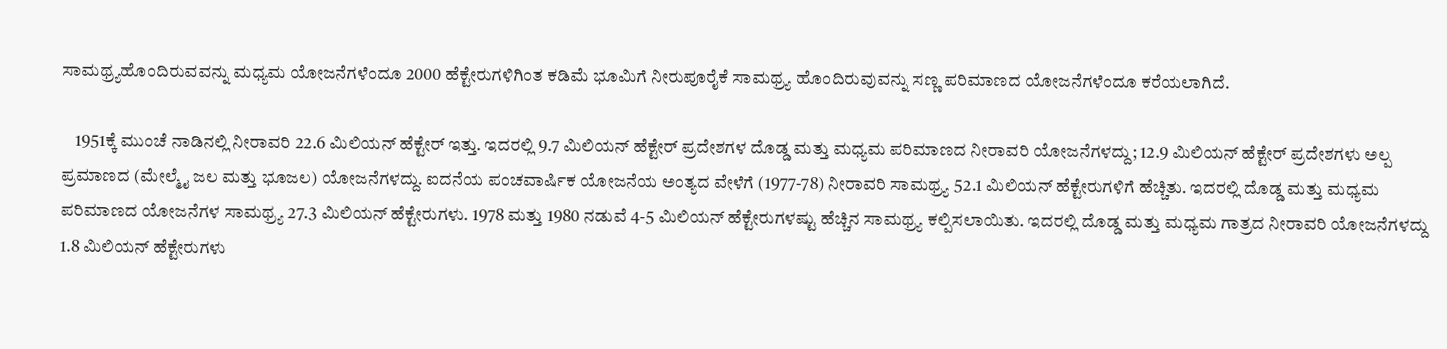ಸಾಮಥ್ರ್ಯಹೊಂದಿರುವವನ್ನು ಮಧ್ಯಮ ಯೋಜನೆಗಳೆಂದೂ 2000 ಹೆಕ್ಟೇರುಗಳಿಗಿಂತ ಕಡಿಮೆ ಭೂಮಿಗೆ ನೀರುಪೂರೈಕೆ ಸಾಮಥ್ರ್ಯ ಹೊಂದಿರುವುವನ್ನು ಸಣ್ಣ ಪರಿಮಾಣದ ಯೋಜನೆಗಳೆಂದೂ ಕರೆಯಲಾಗಿದೆ.

    1951ಕ್ಕೆ ಮುಂಚೆ ನಾಡಿನಲ್ಲಿ ನೀರಾವರಿ 22.6 ಮಿಲಿಯನ್ ಹೆಕ್ಟೇರ್ ಇತ್ತು. ಇದರಲ್ಲಿ 9.7 ಮಿಲಿಯನ್ ಹೆಕ್ಟೇರ್ ಪ್ರದೇಶಗಳ ದೊಡ್ಡ ಮತ್ತು ಮಧ್ಯಮ ಪರಿಮಾಣದ ನೀರಾವರಿ ಯೋಜನೆಗಳದ್ದು; 12.9 ಮಿಲಿಯನ್ ಹೆಕ್ಟೇರ್ ಪ್ರದೇಶಗಳು ಅಲ್ಪ ಪ್ರಮಾಣದ (ಮೇಲ್ಮೈ ಜಲ ಮತ್ತು ಭೂಜಲ) ಯೋಜನೆಗಳದ್ದು. ಐದನೆಯ ಪಂಚವಾರ್ಷಿಕ ಯೋಜನೆಯ ಅಂತ್ಯದ ವೇಳೆಗೆ (1977-78) ನೀರಾವರಿ ಸಾಮಥ್ರ್ಯ 52.1 ಮಿಲಿಯನ್ ಹೆಕ್ಟೇರುಗಳಿಗೆ ಹೆಚ್ಚಿತು. ಇದರಲ್ಲಿ ದೊಡ್ಡ ಮತ್ತು ಮಧ್ಯಮ ಪರಿಮಾಣದ ಯೋಜನೆಗಳ ಸಾಮಥ್ರ್ಯ 27.3 ಮಿಲಿಯನ್ ಹೆಕ್ಟೇರುಗಳು. 1978 ಮತ್ತು 1980 ನಡುವೆ 4-5 ಮಿಲಿಯನ್ ಹೆಕ್ಟೇರುಗಳಷ್ಟು ಹೆಚ್ಚಿನ ಸಾಮಥ್ರ್ಯ ಕಲ್ಪಿಸಲಾಯಿತು. ಇದರಲ್ಲಿ ದೊಡ್ಡ ಮತ್ತು ಮಧ್ಯಮ ಗಾತ್ರದ ನೀರಾವರಿ ಯೋಜನೆಗಳದ್ದು 1.8 ಮಿಲಿಯನ್ ಹೆಕ್ಟೇರುಗಳು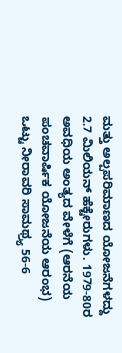ಮತ್ತು ಅಲ್ಪಪರಿಮಾಣದ ಯೋಜನೆಗಳದ್ದು 2.7 ಮಿಲಿಯನ್ ಹೆಕ್ಟೇರುಗಳು. 1979-80ರ ಅವಧಿಯ ಅಂತ್ಯದ ವೇಳೆಗೆ (ಆರನೆಯ ಪಂಚವಾರ್ಷಿಕ ಯೋಜನೆಯ ಆರಂಭ) ಒಟ್ಟು ನೀರಾವರಿ ಸಾಮಥ್ರ್ಯ 56-6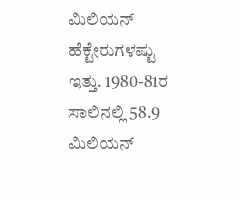ಮಿಲಿಯನ್ ಹೆಕ್ಟೇರುಗಳಷ್ಟು ಇತ್ತು. 1980-81ರ ಸಾಲಿನಲ್ಲಿ 58.9 ಮಿಲಿಯನ್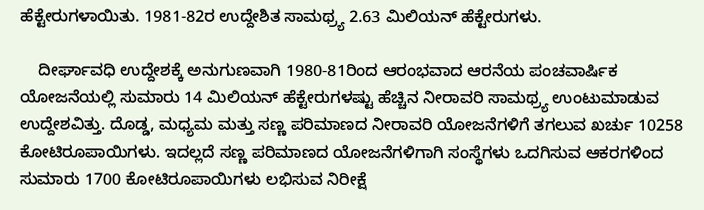ಹೆಕ್ಟೇರುಗಳಾಯಿತು. 1981-82ರ ಉದ್ದೇಶಿತ ಸಾಮಥ್ರ್ಯ 2.63 ಮಿಲಿಯನ್ ಹೆಕ್ಟೇರುಗಳು.

    ದೀರ್ಘಾವಧಿ ಉದ್ದೇಶಕ್ಕೆ ಅನುಗುಣವಾಗಿ 1980-81ರಿಂದ ಆರಂಭವಾದ ಆರನೆಯ ಪಂಚವಾರ್ಷಿಕ ಯೋಜನೆಯಲ್ಲಿ ಸುಮಾರು 14 ಮಿಲಿಯನ್ ಹೆಕ್ಟೇರುಗಳಷ್ಟು ಹೆಚ್ಚಿನ ನೀರಾವರಿ ಸಾಮಥ್ರ್ಯ ಉಂಟುಮಾಡುವ ಉದ್ದೇಶವಿತ್ತು. ದೊಡ್ಡ, ಮಧ್ಯಮ ಮತ್ತು ಸಣ್ಣ ಪರಿಮಾಣದ ನೀರಾವರಿ ಯೋಜನೆಗಳಿಗೆ ತಗಲುವ ಖರ್ಚು 10258 ಕೋಟಿರೂಪಾಯಿಗಳು. ಇದಲ್ಲದೆ ಸಣ್ಣ ಪರಿಮಾಣದ ಯೋಜನೆಗಳಿಗಾಗಿ ಸಂಸ್ಥೆಗಳು ಒದಗಿಸುವ ಆಕರಗಳಿಂದ ಸುಮಾರು 1700 ಕೋಟಿರೂಪಾಯಿಗಳು ಲಭಿಸುವ ನಿರೀಕ್ಷೆ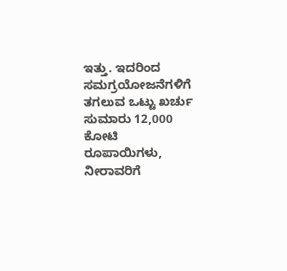ಇತ್ತು. ಇದರಿಂದ ಸಮಗ್ರಯೋಜನೆಗಳಿಗೆ ತಗಲುವ ಒಟ್ಟು ಖರ್ಚು ಸುಮಾರು 12,000 ಕೋಟಿ ರೂಪಾಯಿಗಳು, ನೀರಾವರಿಗೆ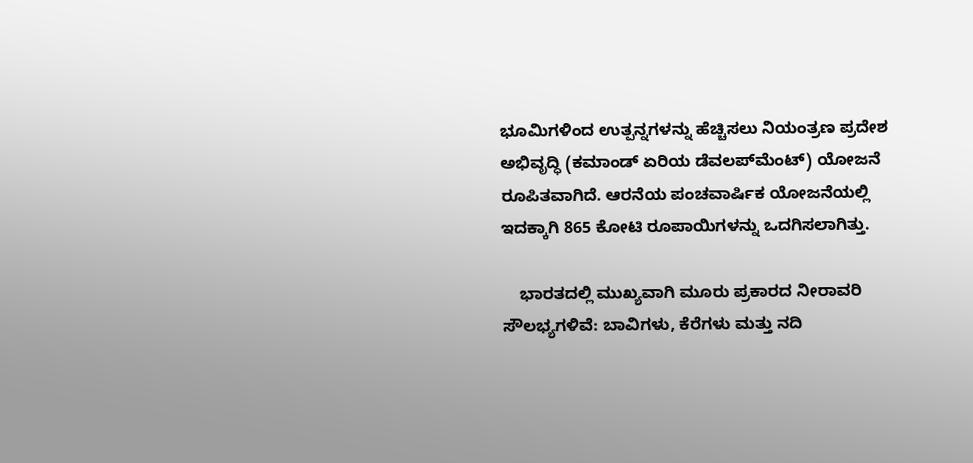ಭೂಮಿಗಳಿಂದ ಉತ್ಪನ್ನಗಳನ್ನು ಹೆಚ್ಚಿಸಲು ನಿಯಂತ್ರಣ ಪ್ರದೇಶ ಅಭಿವೃದ್ಧಿ (ಕಮಾಂಡ್ ಏರಿಯ ಡೆವಲಪ್‍ಮೆಂಟ್) ಯೋಜನೆ ರೂಪಿತವಾಗಿದೆ. ಆರನೆಯ ಪಂಚವಾರ್ಷಿಕ ಯೋಜನೆಯಲ್ಲಿ ಇದಕ್ಕಾಗಿ 865 ಕೋಟಿ ರೂಪಾಯಿಗಳನ್ನು ಒದಗಿಸಲಾಗಿತ್ತು.

    ಭಾರತದಲ್ಲಿ ಮುಖ್ಯವಾಗಿ ಮೂರು ಪ್ರಕಾರದ ನೀರಾವರಿ ಸೌಲಭ್ಯಗಳಿವೆ: ಬಾವಿಗಳು, ಕೆರೆಗಳು ಮತ್ತು ನದಿ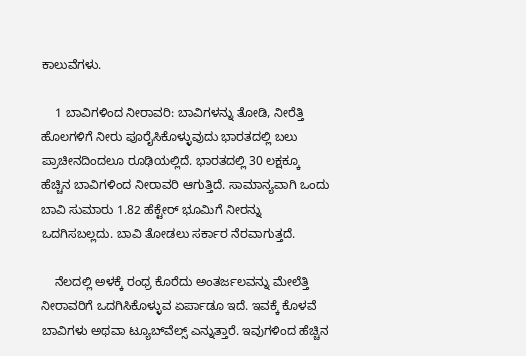ಕಾಲುವೆಗಳು.

    1 ಬಾವಿಗಳಿಂದ ನೀರಾವರಿ: ಬಾವಿಗಳನ್ನು ತೋಡಿ, ನೀರೆತ್ತಿ ಹೊಲಗಳಿಗೆ ನೀರು ಪೂರೈಸಿಕೊಳ್ಳುವುದು ಭಾರತದಲ್ಲಿ ಬಲು ಪ್ರಾಚೀನದಿಂದಲೂ ರೂಢಿಯಲ್ಲಿದೆ. ಭಾರತದಲ್ಲಿ 30 ಲಕ್ಷಕ್ಕೂ ಹೆಚ್ಚಿನ ಬಾವಿಗಳಿಂದ ನೀರಾವರಿ ಆಗುತ್ತಿದೆ. ಸಾಮಾನ್ಯವಾಗಿ ಒಂದು ಬಾವಿ ಸುಮಾರು 1.82 ಹೆಕ್ಟೇರ್ ಭೂಮಿಗೆ ನೀರನ್ನು ಒದಗಿಸಬಲ್ಲದು. ಬಾವಿ ತೋಡಲು ಸರ್ಕಾರ ನೆರವಾಗುತ್ತದೆ.

    ನೆಲದಲ್ಲಿ ಅಳಕ್ಕೆ ರಂಧ್ರ ಕೊರೆದು ಅಂತರ್ಜಲವನ್ನು ಮೇಲೆತ್ತಿ ನೀರಾವರಿಗೆ ಒದಗಿಸಿಕೊಳ್ಳುವ ಏರ್ಪಾಡೂ ಇದೆ. ಇವಕ್ಕೆ ಕೊಳವೆ ಬಾವಿಗಳು ಅಥವಾ ಟ್ಯೂಬ್‍ವೆಲ್ಸ್ ಎನ್ನುತ್ತಾರೆ. ಇವುಗಳಿಂದ ಹೆಚ್ಚಿನ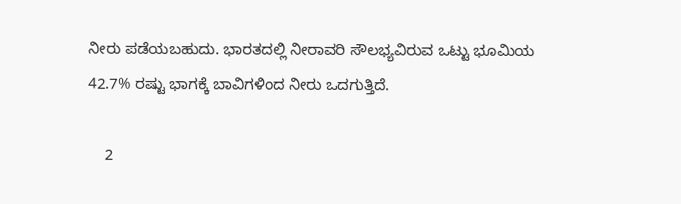ನೀರು ಪಡೆಯಬಹುದು. ಭಾರತದಲ್ಲಿ ನೀರಾವರಿ ಸೌಲಭ್ಯವಿರುವ ಒಟ್ಟು ಭೂಮಿಯ 42.7% ರಷ್ಟು ಭಾಗಕ್ಕೆ ಬಾವಿಗಳಿಂದ ನೀರು ಒದಗುತ್ತಿದೆ.

    2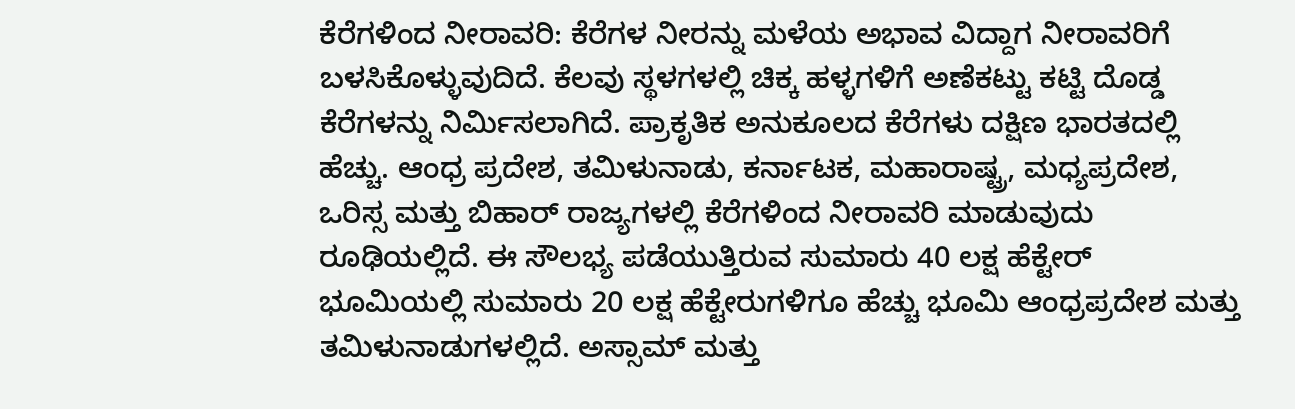ಕೆರೆಗಳಿಂದ ನೀರಾವರಿ: ಕೆರೆಗಳ ನೀರನ್ನು ಮಳೆಯ ಅಭಾವ ವಿದ್ದಾಗ ನೀರಾವರಿಗೆ ಬಳಸಿಕೊಳ್ಳುವುದಿದೆ. ಕೆಲವು ಸ್ಥಳಗಳಲ್ಲಿ ಚಿಕ್ಕ ಹಳ್ಳಗಳಿಗೆ ಅಣೆಕಟ್ಟು ಕಟ್ಟಿ ದೊಡ್ಡ ಕೆರೆಗಳನ್ನು ನಿರ್ಮಿಸಲಾಗಿದೆ. ಪ್ರಾಕೃತಿಕ ಅನುಕೂಲದ ಕೆರೆಗಳು ದಕ್ಷಿಣ ಭಾರತದಲ್ಲಿ ಹೆಚ್ಚು. ಆಂಧ್ರ ಪ್ರದೇಶ, ತಮಿಳುನಾಡು, ಕರ್ನಾಟಕ, ಮಹಾರಾಷ್ಟ್ರ, ಮಧ್ಯಪ್ರದೇಶ, ಒರಿಸ್ಸ ಮತ್ತು ಬಿಹಾರ್ ರಾಜ್ಯಗಳಲ್ಲಿ ಕೆರೆಗಳಿಂದ ನೀರಾವರಿ ಮಾಡುವುದು ರೂಢಿಯಲ್ಲಿದೆ. ಈ ಸೌಲಭ್ಯ ಪಡೆಯುತ್ತಿರುವ ಸುಮಾರು 40 ಲಕ್ಷ ಹೆಕ್ಟೇರ್ ಭೂಮಿಯಲ್ಲಿ ಸುಮಾರು 20 ಲಕ್ಷ ಹೆಕ್ಟೇರುಗಳಿಗೂ ಹೆಚ್ಚು ಭೂಮಿ ಆಂಧ್ರಪ್ರದೇಶ ಮತ್ತು ತಮಿಳುನಾಡುಗಳಲ್ಲಿದೆ. ಅಸ್ಸಾಮ್ ಮತ್ತು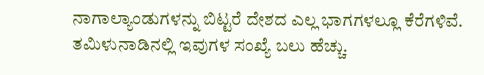ನಾಗಾಲ್ಯಾಂಡುಗಳನ್ನು ಬಿಟ್ಟರೆ ದೇಶದ ಎಲ್ಲ ಭಾಗಗಳಲ್ಲೂ ಕೆರೆಗಳಿವೆ. ತಮಿಳುನಾಡಿನಲ್ಲಿ ಇವುಗಳ ಸಂಖ್ಯೆ ಬಲು ಹೆಚ್ಚು.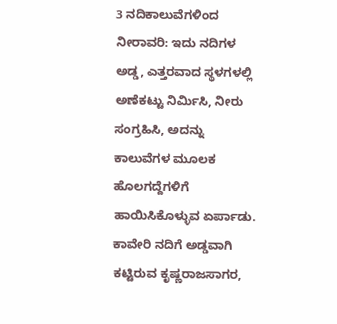3 ನದಿಕಾಲುವೆಗಳಿಂದ ನೀರಾವರಿ: ಇದು ನದಿಗಳ ಅಡ್ಡ, ಎತ್ತರವಾದ ಸ್ಥಳಗಳಲ್ಲಿ ಅಣೆಕಟ್ಟು ನಿರ್ಮಿಸಿ, ನೀರು ಸಂಗ್ರಹಿಸಿ, ಅದನ್ನು ಕಾಲುವೆಗಳ ಮೂಲಕ ಹೊಲಗದ್ದೆಗಳಿಗೆ ಹಾಯಿಸಿಕೊಳ್ಳುವ ಏರ್ಪಾಡು. ಕಾವೇರಿ ನದಿಗೆ ಅಡ್ಡವಾಗಿ ಕಟ್ಟಿರುವ ಕೃಷ್ಣರಾಜಸಾಗರ,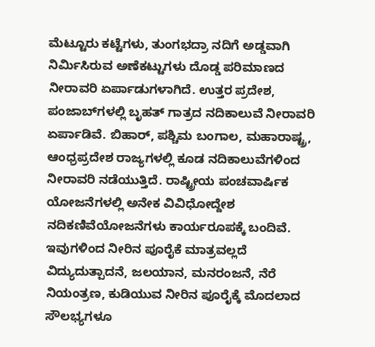ಮೆಟ್ಟೂರು ಕಟ್ಟೆಗಳು, ತುಂಗಭದ್ರಾ ನದಿಗೆ ಅಡ್ಡವಾಗಿ ನಿರ್ಮಿಸಿರುವ ಅಣೆಕಟ್ಟುಗಳು ದೊಡ್ಡ ಪರಿಮಾಣದ ನೀರಾವರಿ ಏರ್ಪಾಡುಗಳಾಗಿದೆ. ಉತ್ತರ ಪ್ರದೇಶ, ಪಂಜಾಬ್‍ಗಳಲ್ಲಿ ಬೃಹತ್ ಗಾತ್ರದ ನದಿಕಾಲುವೆ ನೀರಾವರಿ ಏರ್ಪಾಡಿವೆ. ಬಿಹಾರ್, ಪಶ್ಚಿಮ ಬಂಗಾಲ, ಮಹಾರಾಷ್ಟ್ರ, ಆಂಧ್ರಪ್ರದೇಶ ರಾಜ್ಯಗಳಲ್ಲಿ ಕೂಡ ನದಿಕಾಲುವೆಗಳಿಂದ ನೀರಾವರಿ ನಡೆಯುತ್ತಿದೆ. ರಾಷ್ಟ್ರೀಯ ಪಂಚವಾರ್ಷಿಕ ಯೋಜನೆಗಳಲ್ಲಿ ಅನೇಕ ವಿವಿಧೋದ್ದೇಶ ನದಿಕಣಿವೆಯೋಜನೆಗಳು ಕಾರ್ಯರೂಪಕ್ಕೆ ಬಂದಿವೆ. ಇವುಗಳಿಂದ ನೀರಿನ ಪೂರೈಕೆ ಮಾತ್ರವಲ್ಲದೆ ವಿದ್ಯುದುತ್ಪಾದನೆ, ಜಲಯಾನ, ಮನರಂಜನೆ, ನೆರೆ ನಿಯಂತ್ರಣ, ಕುಡಿಯುವ ನೀರಿನ ಪೂರೈಕ್ಕೆ ಮೊದಲಾದ ಸೌಲಭ್ಯಗಳೂ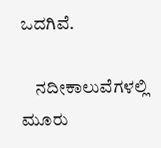ಒದಗಿವೆ.

    ನದೀಕಾಲುವೆಗಳಲ್ಲಿ ಮೂರು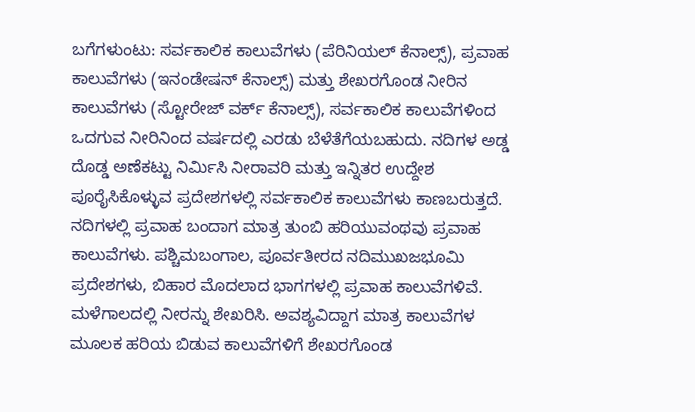ಬಗೆಗಳುಂಟು: ಸರ್ವಕಾಲಿಕ ಕಾಲುವೆಗಳು (ಪೆರಿನಿಯಲ್ ಕೆನಾಲ್ಸ್), ಪ್ರವಾಹ ಕಾಲುವೆಗಳು (ಇನಂಡೇಷನ್ ಕೆನಾಲ್ಸ್) ಮತ್ತು ಶೇಖರಗೊಂಡ ನೀರಿನ ಕಾಲುವೆಗಳು (ಸ್ಟೋರೇಜ್ ವರ್ಕ್ ಕೆನಾಲ್ಸ್), ಸರ್ವಕಾಲಿಕ ಕಾಲುವೆಗಳಿಂದ ಒದಗುವ ನೀರಿನಿಂದ ವರ್ಷದಲ್ಲಿ ಎರಡು ಬೆಳೆತೆಗೆಯಬಹುದು. ನದಿಗಳ ಅಡ್ಡ ದೊಡ್ಡ ಅಣೆಕಟ್ಟು ನಿರ್ಮಿಸಿ ನೀರಾವರಿ ಮತ್ತು ಇನ್ನಿತರ ಉದ್ದೇಶ ಪೂರೈಸಿಕೊಳ್ಳುವ ಪ್ರದೇಶಗಳಲ್ಲಿ ಸರ್ವಕಾಲಿಕ ಕಾಲುವೆಗಳು ಕಾಣಬರುತ್ತದೆ. ನದಿಗಳಲ್ಲಿ ಪ್ರವಾಹ ಬಂದಾಗ ಮಾತ್ರ ತುಂಬಿ ಹರಿಯುವಂಥವು ಪ್ರವಾಹ ಕಾಲುವೆಗಳು. ಪಶ್ಚಿಮಬಂಗಾಲ, ಪೂರ್ವತೀರದ ನದಿಮುಖಜಭೂಮಿ ಪ್ರದೇಶಗಳು, ಬಿಹಾರ ಮೊದಲಾದ ಭಾಗಗಳಲ್ಲಿ ಪ್ರವಾಹ ಕಾಲುವೆಗಳಿವೆ. ಮಳೆಗಾಲದಲ್ಲಿ ನೀರನ್ನು ಶೇಖರಿಸಿ. ಅವಶ್ಯವಿದ್ದಾಗ ಮಾತ್ರ ಕಾಲುವೆಗಳ ಮೂಲಕ ಹರಿಯ ಬಿಡುವ ಕಾಲುವೆಗಳಿಗೆ ಶೇಖರಗೊಂಡ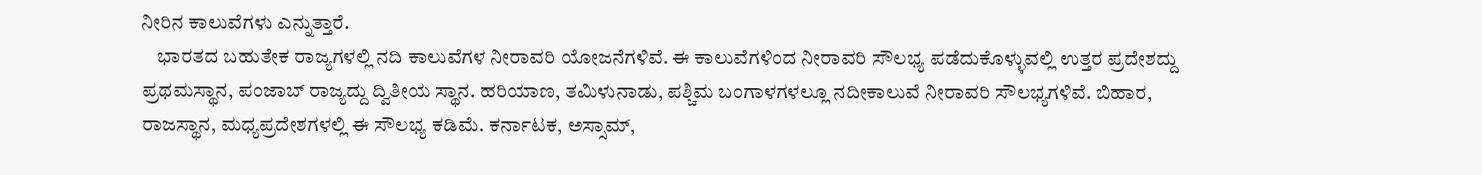ನೀರಿನ ಕಾಲುವೆಗಳು ಎನ್ನುತ್ತಾರೆ.
    ಭಾರತದ ಬಹುತೇಕ ರಾಜ್ಯಗಳಲ್ಲಿ ನದಿ ಕಾಲುವೆಗಳ ನೀರಾವರಿ ಯೋಜನೆಗಳಿವೆ. ಈ ಕಾಲುವೆಗಳಿಂದ ನೀರಾವರಿ ಸೌಲಭ್ಯ ಪಡೆದುಕೊಳ್ಳುವಲ್ಲಿ ಉತ್ತರ ಪ್ರದೇಶದ್ದು ಪ್ರಥಮಸ್ಥಾನ, ಪಂಜಾಬ್ ರಾಜ್ಯದ್ದು ದ್ವಿತೀಯ ಸ್ಥಾನ. ಹರಿಯಾಣ, ತಮಿಳುನಾಡು, ಪಶ್ಚಿಮ ಬಂಗಾಳಗಳಲ್ಲೂ ನದೀಕಾಲುವೆ ನೀರಾವರಿ ಸೌಲಭ್ಯಗಳಿವೆ. ಬಿಹಾರ, ರಾಜಸ್ಥಾನ, ಮಧ್ಯಪ್ರದೇಶಗಳಲ್ಲಿ ಈ ಸೌಲಭ್ಯ ಕಡಿಮೆ. ಕರ್ನಾಟಕ, ಅಸ್ಸಾಮ್,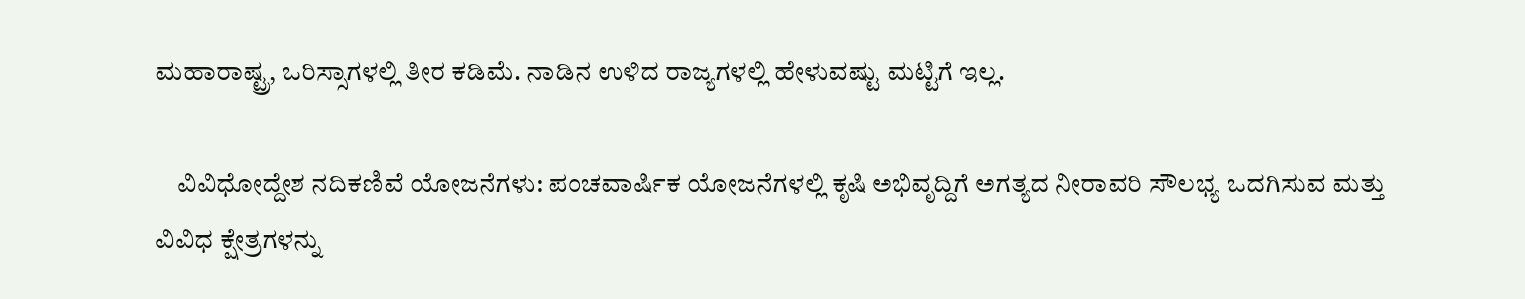ಮಹಾರಾಷ್ಟ್ರ, ಒರಿಸ್ಸಾಗಳಲ್ಲಿ ತೀರ ಕಡಿಮೆ. ನಾಡಿನ ಉಳಿದ ರಾಜ್ಯಗಳಲ್ಲಿ ಹೇಳುವಷ್ಟು ಮಟ್ಟಿಗೆ ಇಲ್ಲ.

    ವಿವಿಧೋದ್ದೇಶ ನದಿಕಣಿವೆ ಯೋಜನೆಗಳು: ಪಂಚವಾರ್ಷಿಕ ಯೋಜನೆಗಳಲ್ಲಿ ಕೃಷಿ ಅಭಿವೃದ್ದಿಗೆ ಅಗತ್ಯದ ನೀರಾವರಿ ಸೌಲಭ್ಯ ಒದಗಿಸುವ ಮತ್ತು ವಿವಿಧ ಕ್ಷೇತ್ರಗಳನ್ನು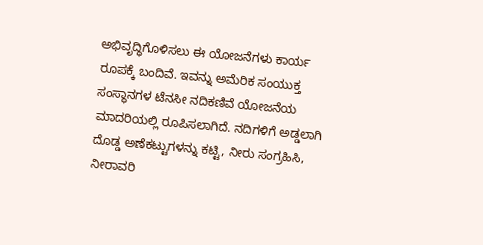ಅಭಿವೃದ್ಧಿಗೊಳಿಸಲು ಈ ಯೋಜನೆಗಳು ಕಾರ್ಯ ರೂಪಕ್ಕೆ ಬಂದಿವೆ. ಇವನ್ನು ಅಮೆರಿಕ ಸಂಯುಕ್ತ ಸಂಸ್ಥಾನಗಳ ಟೆನಸೀ ನದಿಕಣಿವೆ ಯೋಜನೆಯ ಮಾದರಿಯಲ್ಲಿ ರೂಪಿಸಲಾಗಿದೆ. ನದಿಗಳಿಗೆ ಅಡ್ಡಲಾಗಿ ದೊಡ್ಡ ಅಣೆಕಟ್ಟುಗಳನ್ನು ಕಟ್ಟಿ, ನೀರು ಸಂಗ್ರಹಿಸಿ, ನೀರಾವರಿ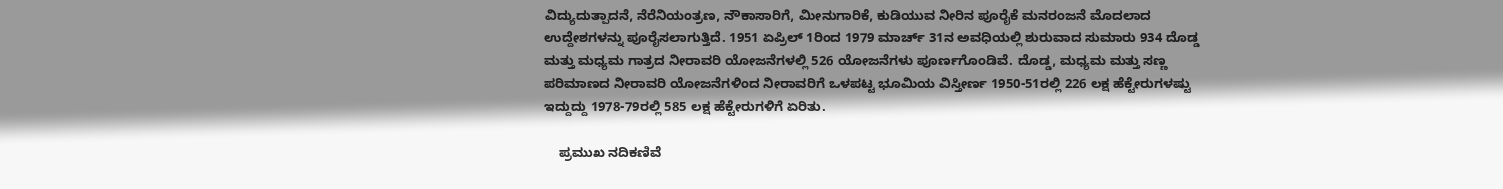ವಿದ್ಯುದುತ್ಪಾದನೆ, ನೆರೆನಿಯಂತ್ರಣ, ನೌಕಾಸಾರಿಗೆ, ಮೀನುಗಾರಿಕೆ, ಕುಡಿಯುವ ನೀರಿನ ಪೂರೈಕೆ ಮನರಂಜನೆ ಮೊದಲಾದ ಉದ್ದೇಶಗಳನ್ನು ಪೂರೈಸಲಾಗುತ್ತಿದೆ. 1951 ಏಪ್ರಿಲ್ 1ರಿಂದ 1979 ಮಾರ್ಚ್ 31ನ ಅವಧಿಯಲ್ಲಿ ಶುರುವಾದ ಸುಮಾರು 934 ದೊಡ್ಡ ಮತ್ತು ಮಧ್ಯಮ ಗಾತ್ರದ ನೀರಾವರಿ ಯೋಜನೆಗಳಲ್ಲಿ 526 ಯೋಜನೆಗಳು ಪೂರ್ಣಗೊಂಡಿವೆ. ದೊಡ್ಡ, ಮಧ್ಯಮ ಮತ್ತು ಸಣ್ಣ ಪರಿಮಾಣದ ನೀರಾವರಿ ಯೋಜನೆಗಳಿಂದ ನೀರಾವರಿಗೆ ಒಳಪಟ್ಟ ಭೂಮಿಯ ವಿಸ್ತೀರ್ಣ 1950-51ರಲ್ಲಿ 226 ಲಕ್ಷ ಹೆಕ್ಟೇರುಗಳಷ್ಟು ಇದ್ದುದ್ದು 1978-79ರಲ್ಲಿ 585 ಲಕ್ಷ ಹೆಕ್ಟೇರುಗಳಿಗೆ ಏರಿತು.

    ಪ್ರಮುಖ ನದಿಕಣಿವೆ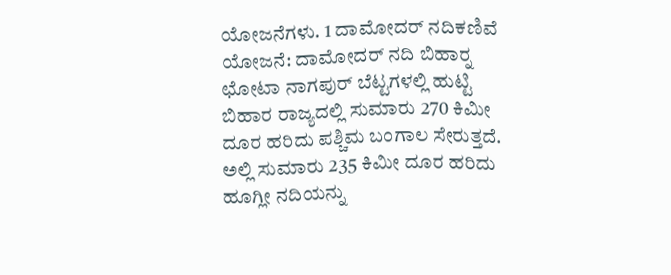ಯೋಜನೆಗಳು. 1 ದಾಮೋದರ್ ನದಿಕಣಿವೆ ಯೋಜನೆ: ದಾಮೋದರ್ ನದಿ ಬಿಹಾರ್‍ನ ಛೋಟಾ ನಾಗಪುರ್ ಬೆಟ್ಟಗಳಲ್ಲಿ ಹುಟ್ಟಿ ಬಿಹಾರ ರಾಜ್ಯದಲ್ಲಿ ಸುಮಾರು 270 ಕಿಮೀ ದೂರ ಹರಿದು ಪಶ್ಚಿಮ ಬಂಗಾಲ ಸೇರುತ್ತದೆ. ಅಲ್ಲಿ ಸುಮಾರು 235 ಕಿಮೀ ದೂರ ಹರಿದು ಹೂಗ್ಲೀ ನದಿಯನ್ನು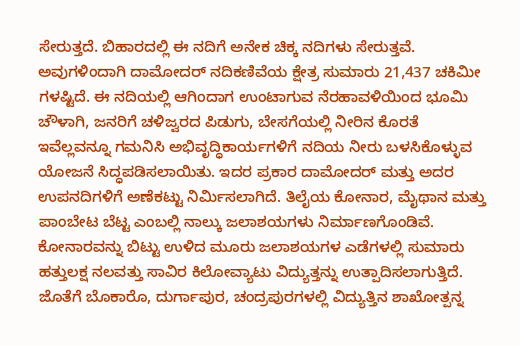ಸೇರುತ್ತದೆ. ಬಿಹಾರದಲ್ಲಿ ಈ ನದಿಗೆ ಅನೇಕ ಚಿಕ್ಕ ನದಿಗಳು ಸೇರುತ್ತವೆ. ಅವುಗಳಿಂದಾಗಿ ದಾಮೋದರ್ ನದಿಕಣಿವೆಯ ಕ್ಷೇತ್ರ ಸುಮಾರು 21,437 ಚಕಿಮೀ ಗಳಷ್ಟಿದೆ. ಈ ನದಿಯಲ್ಲಿ ಆಗಿಂದಾಗ ಉಂಟಾಗುವ ನೆರಹಾವಳಿಯಿಂದ ಭೂಮಿ ಚೌಳಾಗಿ, ಜನರಿಗೆ ಚಳಿಜ್ವರದ ಪಿಡುಗು, ಬೇಸಗೆಯಲ್ಲಿ ನೀರಿನ ಕೊರತೆ ಇವೆಲ್ಲವನ್ನೂ ಗಮನಿಸಿ ಅಭಿವೃದ್ಧಿಕಾರ್ಯಗಳಿಗೆ ನದಿಯ ನೀರು ಬಳಸಿಕೊಳ್ಳುವ ಯೋಜನೆ ಸಿದ್ಧಪಡಿಸಲಾಯಿತು. ಇದರ ಪ್ರಕಾರ ದಾಮೋದರ್ ಮತ್ತು ಅದರ ಉಪನದಿಗಳಿಗೆ ಅಣೆಕಟ್ಟು ನಿರ್ಮಿಸಲಾಗಿದೆ. ತಿಲೈಯ ಕೋನಾರ, ಮೈಥಾನ ಮತ್ತು ಪಾಂಬೇಟ ಬೆಟ್ಟ ಎಂಬಲ್ಲಿ ನಾಲ್ಕು ಜಲಾಶಯಗಳು ನಿರ್ಮಾಣಗೊಂಡಿವೆ. ಕೋನಾರವನ್ನು ಬಿಟ್ಟು ಉಳಿದ ಮೂರು ಜಲಾಶಯಗಳ ಎಡೆಗಳಲ್ಲಿ ಸುಮಾರು ಹತ್ತುಲಕ್ಷ ನಲವತ್ತು ಸಾವಿರ ಕಿಲೋವ್ಯಾಟು ವಿದ್ಯುತ್ತನ್ನು ಉತ್ಪಾದಿಸಲಾಗುತ್ತಿದೆ. ಜೊತೆಗೆ ಬೊಕಾರೊ, ದುರ್ಗಾಪುರ, ಚಂದ್ರಪುರಗಳಲ್ಲಿ ವಿದ್ಯುತ್ತಿನ ಶಾಖೋತ್ಪನ್ನ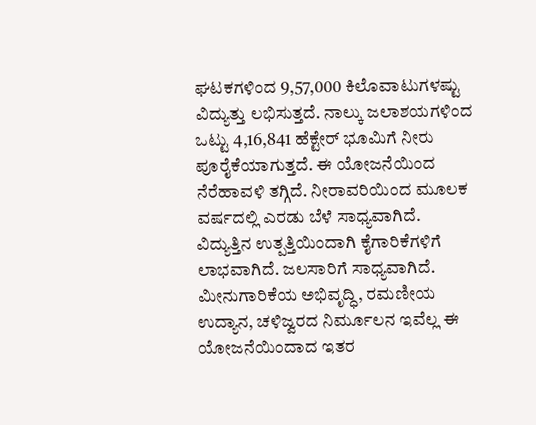ಘಟಕಗಳಿಂದ 9,57,000 ಕಿಲೊವಾಟುಗಳಷ್ಟು ವಿದ್ಯುತ್ತು ಲಭಿಸುತ್ತದೆ. ನಾಲ್ಕು ಜಲಾಶಯಗಳಿಂದ ಒಟ್ಟು 4,16,841 ಹೆಕ್ಟೇರ್ ಭೂಮಿಗೆ ನೀರು ಪೂರೈಕೆಯಾಗುತ್ತದೆ. ಈ ಯೋಜನೆಯಿಂದ ನೆರೆಹಾವಳಿ ತಗ್ಗಿದೆ. ನೀರಾವರಿಯಿಂದ ಮೂಲಕ ವರ್ಷದಲ್ಲಿ ಎರಡು ಬೆಳೆ ಸಾಧ್ಯವಾಗಿದೆ. ವಿದ್ಯುತ್ತಿನ ಉತ್ಪತ್ತಿಯಿಂದಾಗಿ ಕೈಗಾರಿಕೆಗಳಿಗೆ ಲಾಭವಾಗಿದೆ. ಜಲಸಾರಿಗೆ ಸಾಧ್ಯವಾಗಿದೆ. ಮೀನುಗಾರಿಕೆಯ ಅಭಿವೃದ್ಧಿ, ರಮಣೀಯ ಉದ್ಯಾನ, ಚಳಿಜ್ವರದ ನಿರ್ಮೂಲನ ಇವೆಲ್ಲ ಈ ಯೋಜನೆಯಿಂದಾದ ಇತರ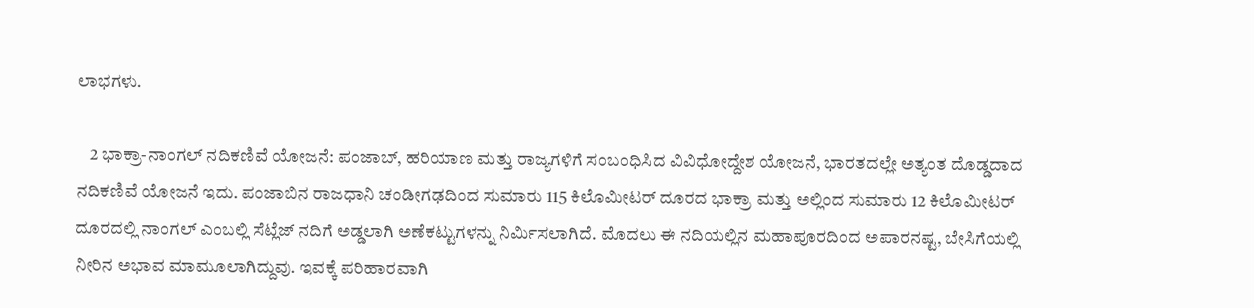ಲಾಭಗಳು.

    2 ಭಾಕ್ರಾ-ನಾಂಗಲ್ ನದಿಕಣಿವೆ ಯೋಜನೆ: ಪಂಜಾಬ್, ಹರಿಯಾಣ ಮತ್ತು ರಾಜ್ಯಗಳಿಗೆ ಸಂಬಂಧಿಸಿದ ವಿವಿಧೋದ್ದೇಶ ಯೋಜನೆ, ಭಾರತದಲ್ಲೇ ಅತ್ಯಂತ ದೊಡ್ಡದಾದ ನದಿಕಣಿವೆ ಯೋಜನೆ ಇದು. ಪಂಜಾಬಿನ ರಾಜಧಾನಿ ಚಂಡೀಗಢದಿಂದ ಸುಮಾರು 115 ಕಿಲೊಮೀಟರ್ ದೂರದ ಭಾಕ್ರಾ ಮತ್ತು ಅಲ್ಲಿಂದ ಸುಮಾರು 12 ಕಿಲೊಮೀಟರ್ ದೂರದಲ್ಲಿ ನಾಂಗಲ್ ಎಂಬಲ್ಲಿ ಸೆಟ್ಲೆಜ್ ನದಿಗೆ ಅಡ್ಡಲಾಗಿ ಅಣೆಕಟ್ಟುಗಳನ್ನು ನಿರ್ಮಿಸಲಾಗಿದೆ. ಮೊದಲು ಈ ನದಿಯಲ್ಲಿನ ಮಹಾಪೂರದಿಂದ ಅಪಾರನಷ್ಟ, ಬೇಸಿಗೆಯಲ್ಲಿ ನೀರಿನ ಅಭಾವ ಮಾಮೂಲಾಗಿದ್ದುವು. ಇವಕ್ಕೆ ಪರಿಹಾರವಾಗಿ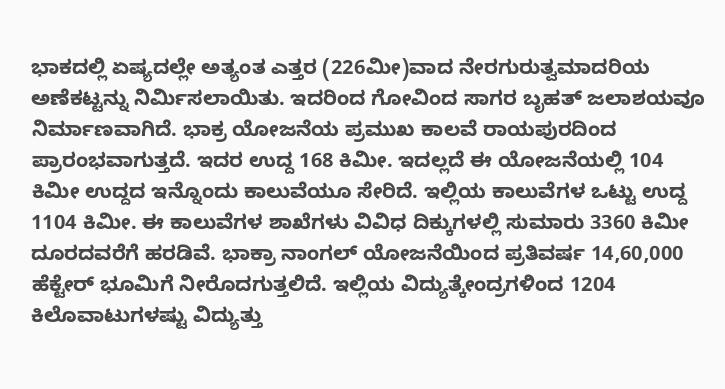ಭಾಕದಲ್ಲಿ ಏಷ್ಯದಲ್ಲೇ ಅತ್ಯಂತ ಎತ್ತರ (226ಮೀ)ವಾದ ನೇರಗುರುತ್ವಮಾದರಿಯ ಅಣೆಕಟ್ಟನ್ನು ನಿರ್ಮಿಸಲಾಯಿತು. ಇದರಿಂದ ಗೋವಿಂದ ಸಾಗರ ಬೃಹತ್ ಜಲಾಶಯವೂ ನಿರ್ಮಾಣವಾಗಿದೆ. ಭಾಕ್ರ ಯೋಜನೆಯ ಪ್ರಮುಖ ಕಾಲವೆ ರಾಯಪುರದಿಂದ ಪ್ರಾರಂಭವಾಗುತ್ತದೆ. ಇದರ ಉದ್ದ 168 ಕಿಮೀ. ಇದಲ್ಲದೆ ಈ ಯೋಜನೆಯಲ್ಲಿ 104 ಕಿಮೀ ಉದ್ದದ ಇನ್ನೊಂದು ಕಾಲುವೆಯೂ ಸೇರಿದೆ. ಇಲ್ಲಿಯ ಕಾಲುವೆಗಳ ಒಟ್ಟು ಉದ್ದ 1104 ಕಿಮೀ. ಈ ಕಾಲುವೆಗಳ ಶಾಖೆಗಳು ವಿವಿಧ ದಿಕ್ಕುಗಳಲ್ಲಿ ಸುಮಾರು 3360 ಕಿಮೀ ದೂರದವರೆಗೆ ಹರಡಿವೆ. ಭಾಕ್ರಾ ನಾಂಗಲ್ ಯೋಜನೆಯಿಂದ ಪ್ರತಿವರ್ಷ 14,60,000 ಹೆಕ್ಟೇರ್ ಭೂಮಿಗೆ ನೀರೊದಗುತ್ತಲಿದೆ. ಇಲ್ಲಿಯ ವಿದ್ಯುತ್ಕೇಂದ್ರಗಳಿಂದ 1204 ಕಿಲೊವಾಟುಗಳಷ್ಟು ವಿದ್ಯುತ್ತು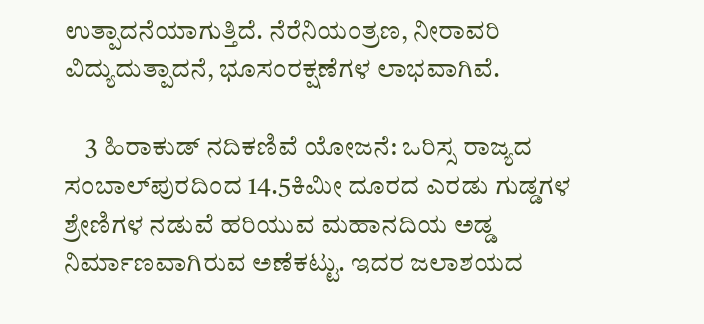ಉತ್ಪಾದನೆಯಾಗುತ್ತಿದೆ. ನೆರೆನಿಯಂತ್ರಣ, ನೀರಾವರಿ ವಿದ್ಯುದುತ್ಪಾದನೆ, ಭೂಸಂರಕ್ಷಣೆಗಳ ಲಾಭವಾಗಿವೆ.

    3 ಹಿರಾಕುಡ್ ನದಿಕಣಿವೆ ಯೋಜನೆ: ಒರಿಸ್ಸ ರಾಜ್ಯದ ಸಂಬಾಲ್‍ಪುರದಿಂದ 14.5ಕಿಮೀ ದೂರದ ಎರಡು ಗುಡ್ಡಗಳ ಶ್ರೇಣಿಗಳ ನಡುವೆ ಹರಿಯುವ ಮಹಾನದಿಯ ಅಡ್ಡ ನಿರ್ಮಾಣವಾಗಿರುವ ಅಣೆಕಟ್ಟು. ಇದರ ಜಲಾಶಯದ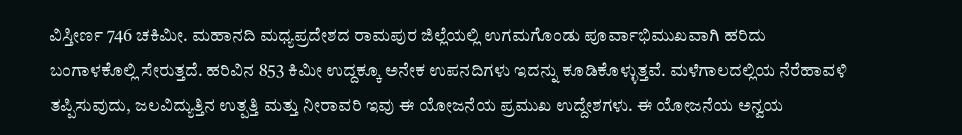ವಿಸ್ತೀರ್ಣ 746 ಚಕಿಮೀ. ಮಹಾನದಿ ಮಧ್ಯಪ್ರದೇಶದ ರಾಮಪುರ ಜಿಲ್ಲೆಯಲ್ಲಿ ಉಗಮಗೊಂಡು ಪೂರ್ವಾಭಿಮುಖವಾಗಿ ಹರಿದು ಬಂಗಾಳಕೊಲ್ಲಿ ಸೇರುತ್ತದೆ. ಹರಿವಿನ 853 ಕಿಮೀ ಉದ್ದಕ್ಕೂ ಅನೇಕ ಉಪನದಿಗಳು ಇದನ್ನು ಕೂಡಿಕೊಳ್ಳುತ್ತವೆ. ಮಳೆಗಾಲದಲ್ಲಿಯ ನೆರೆಹಾವಳಿ ತಪ್ಪಿಸುವುದು, ಜಲವಿದ್ಯುತ್ತಿನ ಉತ್ಪತ್ತಿ ಮತ್ತು ನೀರಾವರಿ ಇವು ಈ ಯೋಜನೆಯ ಪ್ರಮುಖ ಉದ್ದೇಶಗಳು. ಈ ಯೋಜನೆಯ ಅನ್ವಯ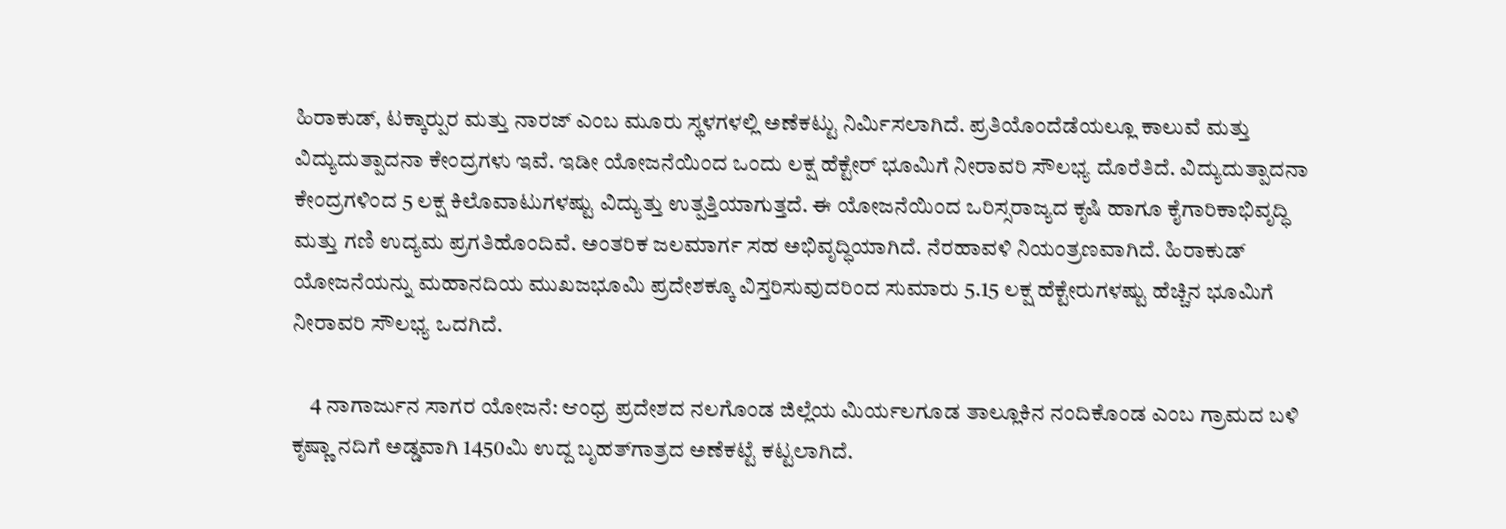ಹಿರಾಕುಡ್, ಟಕ್ಕಾರ್‍ಪುರ ಮತ್ತು ನಾರಜ್ ಎಂಬ ಮೂರು ಸ್ಥಳಗಳಲ್ಲಿ ಅಣೆಕಟ್ಟು ನಿರ್ಮಿಸಲಾಗಿದೆ. ಪ್ರತಿಯೊಂದೆಡೆಯಲ್ಲೂ ಕಾಲುವೆ ಮತ್ತು ವಿದ್ಯುದುತ್ಪಾದನಾ ಕೇಂದ್ರಗಳು ಇವೆ. ಇಡೀ ಯೋಜನೆಯಿಂದ ಒಂದು ಲಕ್ಷ ಹೆಕ್ಟೇರ್ ಭೂಮಿಗೆ ನೀರಾವರಿ ಸೌಲಭ್ಯ ದೊರೆತಿದೆ. ವಿದ್ಯುದುತ್ಪಾದನಾ ಕೇಂದ್ರಗಳಿಂದ 5 ಲಕ್ಷ ಕಿಲೊವಾಟುಗಳಷ್ಟು ವಿದ್ಯುತ್ತು ಉತ್ಪತ್ತಿಯಾಗುತ್ತದೆ. ಈ ಯೋಜನೆಯಿಂದ ಒರಿಸ್ಸರಾಜ್ಯದ ಕೃಷಿ ಹಾಗೂ ಕೈಗಾರಿಕಾಭಿವೃದ್ಧಿ ಮತ್ತು ಗಣಿ ಉದ್ಯಮ ಪ್ರಗತಿಹೊಂದಿವೆ. ಅಂತರಿಕ ಜಲಮಾರ್ಗ ಸಹ ಅಭಿವೃದ್ಧಿಯಾಗಿದೆ. ನೆರಹಾವಳಿ ನಿಯಂತ್ರಣವಾಗಿದೆ. ಹಿರಾಕುಡ್ ಯೋಜನೆಯನ್ನು ಮಹಾನದಿಯ ಮುಖಜಭೂಮಿ ಪ್ರದೇಶಕ್ಕೂ ವಿಸ್ತರಿಸುವುದರಿಂದ ಸುಮಾರು 5.15 ಲಕ್ಷ ಹೆಕ್ಟೇರುಗಳಷ್ಟು ಹೆಚ್ಚಿನ ಭೂಮಿಗೆ ನೀರಾವರಿ ಸೌಲಭ್ಯ ಒದಗಿದೆ.

    4 ನಾಗಾರ್ಜುನ ಸಾಗರ ಯೋಜನೆ: ಆಂಧ್ರ ಪ್ರದೇಶದ ನಲಗೊಂಡ ಜಿಲ್ಲೆಯ ಮಿರ್ಯಲಗೂಡ ತಾಲ್ಲೂಕಿನ ನಂದಿಕೊಂಡ ಎಂಬ ಗ್ರಾಮದ ಬಳಿ ಕೃಷ್ಣಾ ನದಿಗೆ ಅಡ್ಡವಾಗಿ 1450ಮಿ ಉದ್ದ ಬೃಹತ್‍ಗಾತ್ರದ ಅಣೆಕಟ್ಟೆ ಕಟ್ಟಲಾಗಿದೆ.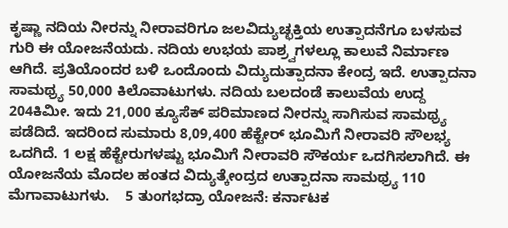ಕೃಷ್ಣಾ ನದಿಯ ನೀರನ್ನು ನೀರಾವರಿಗೂ ಜಲವಿದ್ಯುಚ್ಛಕ್ತಿಯ ಉತ್ಪಾದನೆಗೂ ಬಳಸುವ ಗುರಿ ಈ ಯೋಜನೆಯದು. ನದಿಯ ಉಭಯ ಪಾಶ್ರ್ವಗಳಲ್ಲೂ ಕಾಲುವೆ ನಿರ್ಮಾಣ ಆಗಿದೆ. ಪ್ರತಿಯೊಂದರ ಬಳಿ ಒಂದೊಂದು ವಿದ್ಯುದುತ್ಪಾದನಾ ಕೇಂದ್ರ ಇದೆ. ಉತ್ಪಾದನಾ ಸಾಮಥ್ರ್ಯ 50,000 ಕಿಲೊವಾಟುಗಳು. ನದಿಯ ಬಲದಂಡೆ ಕಾಲುವೆಯ ಉದ್ದ 204ಕಿಮೀ. ಇದು 21,000 ಕ್ಯೂಸೆಕ್ ಪರಿಮಾಣದ ನೀರನ್ನು ಸಾಗಿಸುವ ಸಾಮಥ್ರ್ಯ ಪಡೆದಿದೆ. ಇದರಿಂದ ಸುಮಾರು 8,09,400 ಹೆಕ್ಟೇರ್ ಭೂಮಿಗೆ ನೀರಾವರಿ ಸೌಲಭ್ಯ ಒದಗಿದೆ. 1 ಲಕ್ಷ ಹೆಕ್ಟೇರುಗಳಷ್ಟು ಭೂಮಿಗೆ ನೀರಾವರಿ ಸೌಕರ್ಯ ಒದಗಿಸಲಾಗಿದೆ. ಈ ಯೋಜನೆಯ ಮೊದಲ ಹಂತದ ವಿದ್ಯುತ್ಕೇಂದ್ರದ ಉತ್ಪಾದನಾ ಸಾಮಥ್ರ್ಯ 110 ಮೆಗಾವಾಟುಗಳು.    5 ತುಂಗಭದ್ರಾ ಯೋಜನೆ: ಕರ್ನಾಟಕ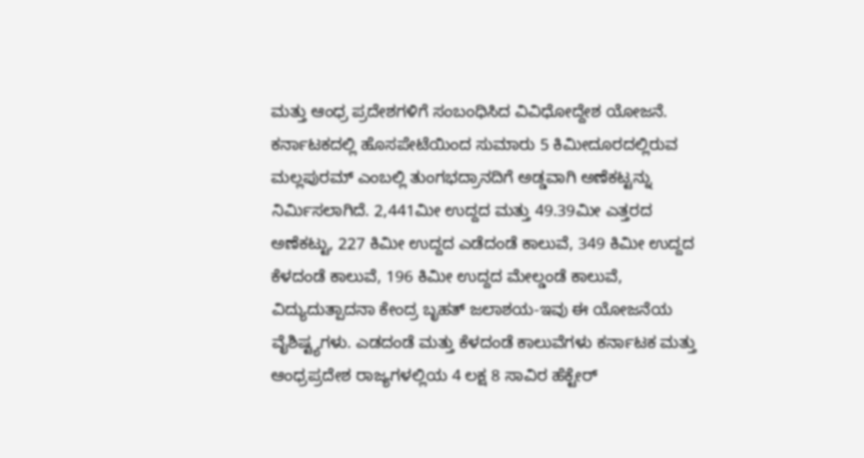ಮತ್ತು ಆಂಧ್ರ ಪ್ರದೇಶಗಳಿಗೆ ಸಂಬಂಧಿಸಿದ ವಿವಿಧೋದ್ದೇಶ ಯೋಜನೆ. ಕರ್ನಾಟಕದಲ್ಲಿ ಹೊಸಪೇಟೆಯಿಂದ ಸುಮಾರು 5 ಕಿಮೀದೂರದಲ್ಲಿರುವ ಮಲ್ಲಪುರಮ್ ಎಂಬಲ್ಲಿ ತುಂಗಭದ್ರಾನದಿಗೆ ಅಡ್ಡವಾಗಿ ಅಣೆಕಟ್ಟನ್ನು ನಿರ್ಮಿಸಲಾಗಿದೆ. 2,441ಮೀ ಉದ್ದದ ಮತ್ತು 49.39ಮೀ ಎತ್ತರದ ಅಣೆಕಟ್ಟು, 227 ಕಿಮೀ ಉದ್ದದ ಎಡೆದಂಡೆ ಕಾಲುವೆ, 349 ಕಿಮೀ ಉದ್ದದ ಕೆಳದಂಡೆ ಕಾಲುವೆ, 196 ಕಿಮೀ ಉದ್ದದ ಮೇಲ್ಡಂಡೆ ಕಾಲುವೆ, ವಿದ್ಯುದುತ್ಪಾದನಾ ಕೇಂದ್ರ ಬೃಹತ್ ಜಲಾಶಯ-ಇವು ಈ ಯೋಜನೆಯ ವೈಶಿಷ್ಟ್ಯಗಳು. ಎಡದಂಡೆ ಮತ್ತು ಕೆಳದಂಡೆ ಕಾಲುವೆಗಳು ಕರ್ನಾಟಕ ಮತ್ತು ಆಂಧ್ರಪ್ರದೇಶ ರಾಜ್ಯಗಳಲ್ಲಿಯ 4 ಲಕ್ಷ 8 ಸಾವಿರ ಹೆಕ್ಟೇರ್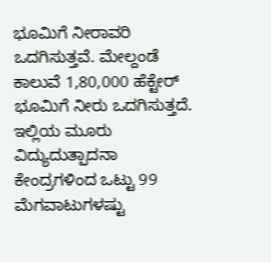ಭೂಮಿಗೆ ನೀರಾವರಿ ಒದಗಿಸುತ್ತವೆ. ಮೇಲ್ದಂಡೆ ಕಾಲುವೆ 1,80,000 ಹೆಕ್ಟೇರ್ ಭೂಮಿಗೆ ನೀರು ಒದಗಿಸುತ್ತದೆ. ಇಲ್ಲಿಯ ಮೂರು ವಿದ್ಯುದುತ್ಪಾದನಾ ಕೇಂದ್ರಗಳಿಂದ ಒಟ್ಟು 99 ಮೆಗವಾಟುಗಳಷ್ಟು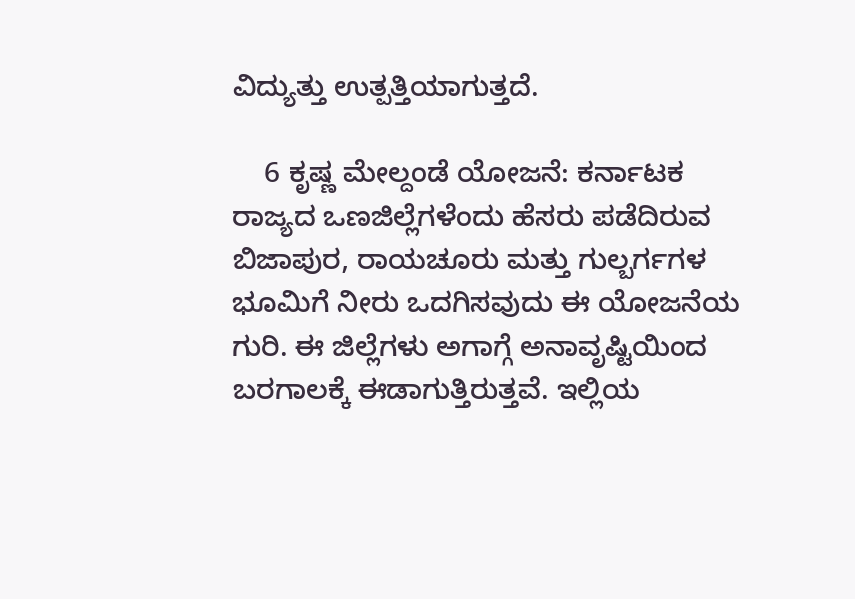ವಿದ್ಯುತ್ತು ಉತ್ಪತ್ತಿಯಾಗುತ್ತದೆ.

    6 ಕೃಷ್ಣ ಮೇಲ್ದಂಡೆ ಯೋಜನೆ: ಕರ್ನಾಟಕ ರಾಜ್ಯದ ಒಣಜಿಲ್ಲೆಗಳೆಂದು ಹೆಸರು ಪಡೆದಿರುವ ಬಿಜಾಪುರ, ರಾಯಚೂರು ಮತ್ತು ಗುಲ್ಬರ್ಗಗಳ ಭೂಮಿಗೆ ನೀರು ಒದಗಿಸವುದು ಈ ಯೋಜನೆಯ ಗುರಿ. ಈ ಜಿಲ್ಲೆಗಳು ಅಗಾಗ್ಗೆ ಅನಾವೃಷ್ಟಿಯಿಂದ ಬರಗಾಲಕ್ಕೆ ಈಡಾಗುತ್ತಿರುತ್ತವೆ. ಇಲ್ಲಿಯ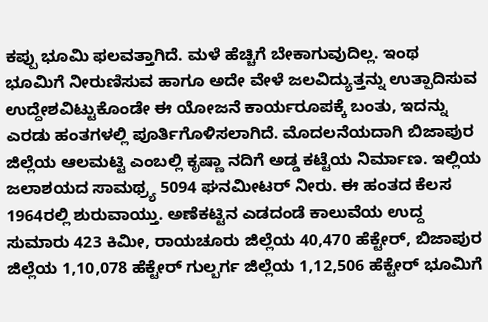ಕಪ್ಪು ಭೂಮಿ ಫಲವತ್ತಾಗಿದೆ. ಮಳೆ ಹೆಚ್ಚಿಗೆ ಬೇಕಾಗುವುದಿಲ್ಲ. ಇಂಥ ಭೂಮಿಗೆ ನೀರುಣಿಸುವ ಹಾಗೂ ಅದೇ ವೇಳೆ ಜಲವಿದ್ಯುತ್ತನ್ನು ಉತ್ಪಾದಿಸುವ ಉದ್ದೇಶವಿಟ್ಟುಕೊಂಡೇ ಈ ಯೋಜನೆ ಕಾರ್ಯರೂಪಕ್ಕೆ ಬಂತು, ಇದನ್ನು ಎರಡು ಹಂತಗಳಲ್ಲಿ ಪೂರ್ತಿಗೊಳಿಸಲಾಗಿದೆ. ಮೊದಲನೆಯದಾಗಿ ಬಿಜಾಪುರ ಜಿಲ್ಲೆಯ ಆಲಮಟ್ಟಿ ಎಂಬಲ್ಲಿ ಕೃಷ್ಣಾ ನದಿಗೆ ಅಡ್ಡ ಕಟ್ಟೆಯ ನಿರ್ಮಾಣ. ಇಲ್ಲಿಯ ಜಲಾಶಯದ ಸಾಮಥ್ರ್ಯ 5094 ಘನಮೀಟರ್ ನೀರು. ಈ ಹಂತದ ಕೆಲಸ 1964ರಲ್ಲಿ ಶುರುವಾಯ್ತು. ಅಣೆಕಟ್ಟಿನ ಎಡದಂಡೆ ಕಾಲುವೆಯ ಉದ್ದ ಸುಮಾರು 423 ಕಿಮೀ, ರಾಯಚೂರು ಜಿಲ್ಲೆಯ 40,470 ಹೆಕ್ಟೇರ್, ಬಿಜಾಪುರ ಜಿಲ್ಲೆಯ 1,10,078 ಹೆಕ್ಟೇರ್ ಗುಲ್ಬರ್ಗ ಜಿಲ್ಲೆಯ 1,12,506 ಹೆಕ್ಟೇರ್ ಭೂಮಿಗೆ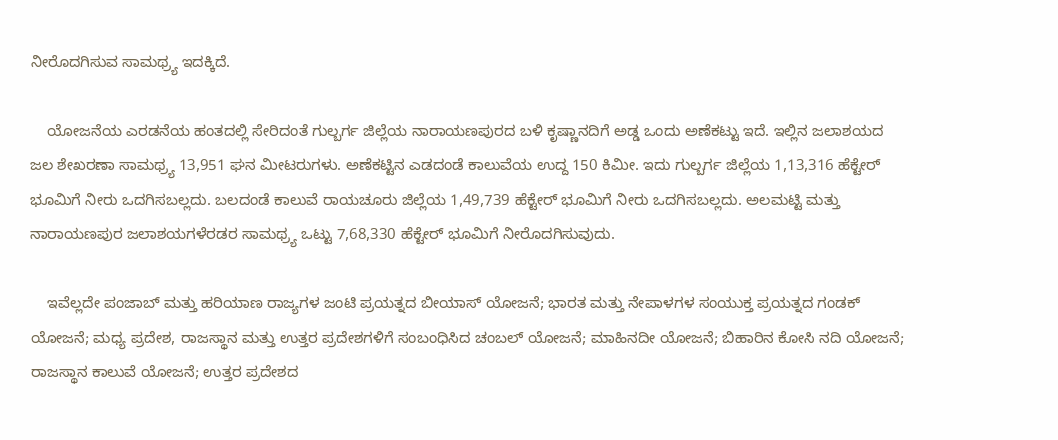ನೀರೊದಗಿಸುವ ಸಾಮಥ್ರ್ಯ ಇದಕ್ಕಿದೆ.

    ಯೋಜನೆಯ ಎರಡನೆಯ ಹಂತದಲ್ಲಿ ಸೇರಿದಂತೆ ಗುಲ್ಬರ್ಗ ಜಿಲ್ಲೆಯ ನಾರಾಯಣಪುರದ ಬಳಿ ಕೃಷ್ಣಾನದಿಗೆ ಅಡ್ಡ ಒಂದು ಅಣೆಕಟ್ಟು ಇದೆ. ಇಲ್ಲಿನ ಜಲಾಶಯದ ಜಲ ಶೇಖರಣಾ ಸಾಮಥ್ರ್ಯ 13,951 ಘನ ಮೀಟರುಗಳು. ಅಣೆಕಟ್ಟಿನ ಎಡದಂಡೆ ಕಾಲುವೆಯ ಉದ್ದ 150 ಕಿಮೀ. ಇದು ಗುಲ್ಬರ್ಗ ಜಿಲ್ಲೆಯ 1,13,316 ಹೆಕ್ಟೇರ್ ಭೂಮಿಗೆ ನೀರು ಒದಗಿಸಬಲ್ಲದು. ಬಲದಂಡೆ ಕಾಲುವೆ ರಾಯಚೂರು ಜಿಲ್ಲೆಯ 1,49,739 ಹೆಕ್ಟೇರ್ ಭೂಮಿಗೆ ನೀರು ಒದಗಿಸಬಲ್ಲದು. ಅಲಮಟ್ಟಿ ಮತ್ತು ನಾರಾಯಣಪುರ ಜಲಾಶಯಗಳೆರಡರ ಸಾಮಥ್ರ್ಯ ಒಟ್ಟು 7,68,330 ಹೆಕ್ಟೇರ್ ಭೂಮಿಗೆ ನೀರೊದಗಿಸುವುದು.

    ಇವೆಲ್ಲದೇ ಪಂಜಾಬ್ ಮತ್ತು ಹರಿಯಾಣ ರಾಜ್ಯಗಳ ಜಂಟಿ ಪ್ರಯತ್ನದ ಬೀಯಾಸ್ ಯೋಜನೆ; ಭಾರತ ಮತ್ತು ನೇಪಾಳಗಳ ಸಂಯುಕ್ತ ಪ್ರಯತ್ನದ ಗಂಡಕ್ ಯೋಜನೆ; ಮಧ್ಯ ಪ್ರದೇಶ, ರಾಜಸ್ಥಾನ ಮತ್ತು ಉತ್ತರ ಪ್ರದೇಶಗಳಿಗೆ ಸಂಬಂಧಿಸಿದ ಚಂಬಲ್ ಯೋಜನೆ; ಮಾಹಿನದೀ ಯೋಜನೆ; ಬಿಹಾರಿನ ಕೋಸಿ ನದಿ ಯೋಜನೆ; ರಾಜಸ್ಥಾನ ಕಾಲುವೆ ಯೋಜನೆ; ಉತ್ತರ ಪ್ರದೇಶದ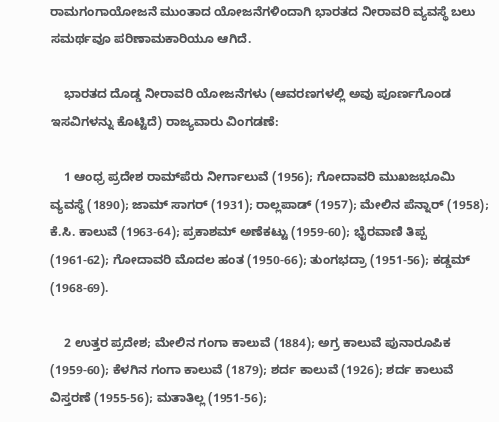ರಾಮಗಂಗಾಯೋಜನೆ ಮುಂತಾದ ಯೋಜನೆಗಳಿಂದಾಗಿ ಭಾರತದ ನೀರಾವರಿ ವ್ಯವಸ್ಥೆ ಬಲು ಸಮರ್ಥವೂ ಪರಿಣಾಮಕಾರಿಯೂ ಆಗಿದೆ.

    ಭಾರತದ ದೊಡ್ಡ ನೀರಾವರಿ ಯೋಜನೆಗಳು (ಆವರಣಗಳಲ್ಲಿ ಅವು ಪೂರ್ಣಗೊಂಡ ಇಸವಿಗಳನ್ನು ಕೊಟ್ಟಿದೆ) ರಾಜ್ಯವಾರು ವಿಂಗಡಣೆ:

    1 ಆಂಧ್ರ ಪ್ರದೇಶ ರಾಮ್‍ಪೆರು ನೀರ್ಗಾಲುವೆ (1956); ಗೋದಾವರಿ ಮುಖಜಭೂಮಿ ವ್ಯವಸ್ಥೆ (1890); ಜಾಮ್ ಸಾಗರ್ (1931); ರಾಲ್ಲಪಾಡ್ (1957); ಮೇಲಿನ ಪೆನ್ನಾರ್ (1958); ಕೆ.ಸಿ. ಕಾಲುವೆ (1963-64); ಪ್ರಕಾಶಮ್ ಅಣೆಕಟ್ಟು (1959-60); ಭೈರವಾಣಿ ತಿಪ್ಪ (1961-62); ಗೋದಾವರಿ ಮೊದಲ ಹಂತ (1950-66); ತುಂಗಭದ್ರಾ (1951-56); ಕಡ್ಡಮ್ (1968-69).

    2 ಉತ್ತರ ಪ್ರದೇಶ; ಮೇಲಿನ ಗಂಗಾ ಕಾಲುವೆ (1884); ಅಗ್ರ ಕಾಲುವೆ ಪುನಾರೂಪಿಕ (1959-60); ಕೆಳಗಿನ ಗಂಗಾ ಕಾಲುವೆ (1879); ಶರ್ದ ಕಾಲುವೆ (1926); ಶರ್ದ ಕಾಲುವೆ ವಿಸ್ತರಣೆ (1955-56); ಮತಾತಿಲ್ಲ (1951-56);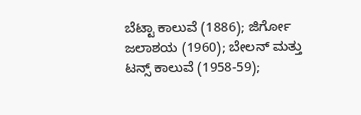ಬೆಟ್ಟಾ ಕಾಲುವೆ (1886); ಜಿರ್ಗೋ ಜಲಾಶಯ (1960); ಬೇಲನ್ ಮತ್ತು ಟನ್ಸ್ ಕಾಲುವೆ (1958-59);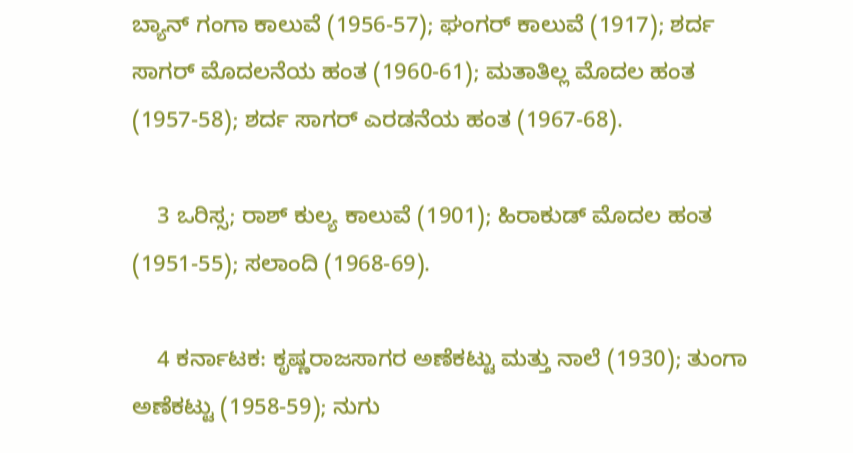ಬ್ಯಾನ್ ಗಂಗಾ ಕಾಲುವೆ (1956-57); ಘಂಗರ್ ಕಾಲುವೆ (1917); ಶರ್ದ ಸಾಗರ್ ಮೊದಲನೆಯ ಹಂತ (1960-61); ಮತಾತಿಲ್ಲ ಮೊದಲ ಹಂತ (1957-58); ಶರ್ದ ಸಾಗರ್ ಎರಡನೆಯ ಹಂತ (1967-68).

    3 ಒರಿಸ್ಸ; ರಾಶ್ ಕುಲ್ಯ ಕಾಲುವೆ (1901); ಹಿರಾಕುಡ್ ಮೊದಲ ಹಂತ (1951-55); ಸಲಾಂದಿ (1968-69).

    4 ಕರ್ನಾಟಕ: ಕೃಷ್ಣರಾಜಸಾಗರ ಅಣೆಕಟ್ಟು ಮತ್ತು ನಾಲೆ (1930); ತುಂಗಾ ಅಣೆಕಟ್ಟು (1958-59); ನುಗು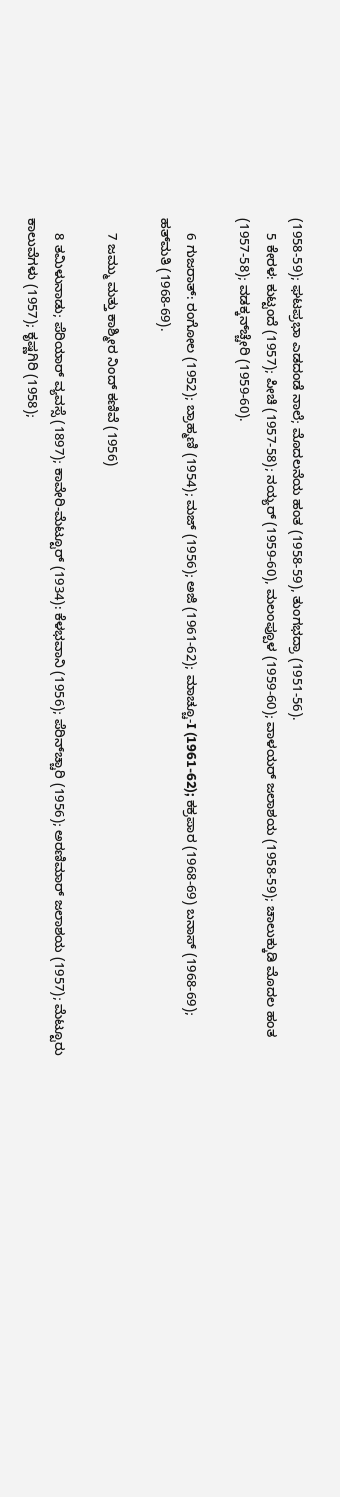(1958-59); ಘಟಪ್ರಭಾ ಎಡದಂಡೆ ನಾಲೆ; ಮೊದಲನೆಯ ಹಂತ (1958-59), ತುಂಗಭದ್ರಾ (1951-56).
    5 ಕೇರಳ: ಕುಟ್ಟಂದೆ (1957); ಪೀಚಿ (1957-58); ನಯ್ಯರ್ (1959-60), ಮಲಂಪ್ಪೂಳ (1959-60); ವಾಳಯರ್ ಜಲಾಶಯ (1958-59); ಚಾಲುಕ್ಕುಡಿ ಮೊದಲ ಹಂತ (1957-58); ವಡಕ್ಕನ್‍ಚ್ಚೇರಿ (1959-60).

    6 ಗುಜರಾತ್: ರಂಗೋಲ (1952); ಬ್ರಾಹ್ಮಣಿ (1954); ಮಜ್ (1956); ಅಜಿ (1961-62); ಮಾಚ್ಚೂ-I (1961-62); ಕಕ್ರಪಾರ (1968-69) ಬನಾಸ್ (1968-69); ಹತ್‍ಮತಿ (1968-69).

    7 ಜಮ್ಮು ಮತ್ತು ಕಾಶ್ಮೀರ ನಿಂದ್ ಕಣಿವೆ (1956)

    8 ತಮಿಳುನಾಡು; ಪೆರಿಯಾರ್ ವ್ಯವಸ್ಸೆ (1897); ಕಾವೇರಿ-ಮೆಟ್ಟೂರ್ (1934): ಕೆಳಭವಾನಿ (1956); ಪೆರಿನ್‍ಚ್ಚಾರಿ (1956); ಅರಣಿಮಾರ್ ಜಲಾಶಯ (1957); ಮೆಟ್ಟೂರು ಕಾಲುವೆಗಳು (1957); ಕೃಷ್ಣಗಿರಿ (1958);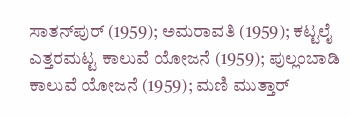ಸಾತನ್‍ಪುರ್ (1959); ಅಮರಾವತಿ (1959); ಕಟ್ಟಲೈ ಎತ್ತರಮಟ್ಟ ಕಾಲುವೆ ಯೋಜನೆ (1959); ಪುಲ್ಲಂಬಾಡಿ ಕಾಲುವೆ ಯೋಜನೆ (1959); ಮಣಿ ಮುತ್ತಾರ್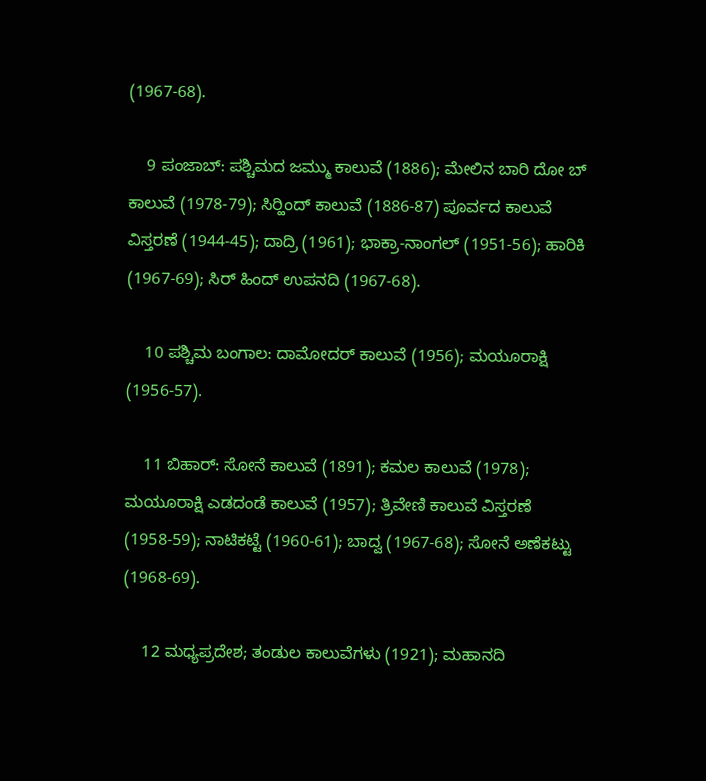(1967-68).

    9 ಪಂಜಾಬ್: ಪಶ್ಚಿಮದ ಜಮ್ಮು ಕಾಲುವೆ (1886); ಮೇಲಿನ ಬಾರಿ ದೋ ಬ್ ಕಾಲುವೆ (1978-79); ಸಿರ್‍ಹಿಂದ್ ಕಾಲುವೆ (1886-87) ಪೂರ್ವದ ಕಾಲುವೆ ವಿಸ್ತರಣೆ (1944-45); ದಾದ್ರಿ (1961); ಭಾಕ್ರಾ-ನಾಂಗಲ್ (1951-56); ಹಾರಿಕಿ (1967-69); ಸಿರ್ ಹಿಂದ್ ಉಪನದಿ (1967-68).

    10 ಪಶ್ಚಿಮ ಬಂಗಾಲ: ದಾಮೋದರ್ ಕಾಲುವೆ (1956); ಮಯೂರಾಕ್ಷಿ (1956-57).

    11 ಬಿಹಾರ್: ಸೋನೆ ಕಾಲುವೆ (1891); ಕಮಲ ಕಾಲುವೆ (1978); ಮಯೂರಾಕ್ಷಿ ಎಡದಂಡೆ ಕಾಲುವೆ (1957); ತ್ರಿವೇಣಿ ಕಾಲುವೆ ವಿಸ್ತರಣೆ (1958-59); ನಾಟಿಕಟ್ಟೆ (1960-61); ಬಾದ್ವ (1967-68); ಸೋನೆ ಅಣೆಕಟ್ಟು (1968-69).

    12 ಮಧ್ಯಪ್ರದೇಶ; ತಂಡುಲ ಕಾಲುವೆಗಳು (1921); ಮಹಾನದಿ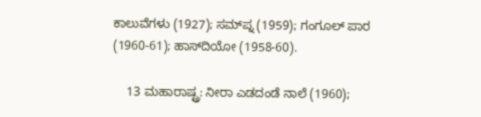ಕಾಲುವೆಗಳು (1927); ಸಮ್‍ಪ್ನ (1959); ಗಂಗೂಲ್ ಪಾರ (1960-61); ಹಾಸ್‍ದಿಯೋ (1958-60).

    13 ಮಹಾರಾಷ್ಟ್ರ: ನೀರಾ ಎಡದಂಡೆ ನಾಲೆ (1960);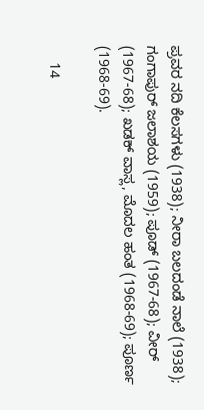ಪ್ರವರ ನದಿ ಕೆಲಸಗಳು (1938); ನೀರಾ ಬಲದಂಡೆ ನಾಲೆ (1938); ಗಂಗಾಪುರ್ ಜಲಾಶಯ (1959); ಪೂಡ್ (1967-68); ವೀರ್ (1967-68); ಖಡಕ್ ವಾಸ್ಲ, ಮೊದಲ ಹಂತ (1968-69); ಪೂರ್ಣ (1968-69).

    14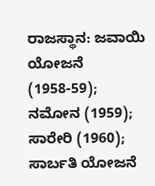ರಾಜಸ್ಥಾನ: ಜವಾಯಿ ಯೋಜನೆ (1958-59); ನಮೋನ (1959); ಸಾರೇರಿ (1960); ಸಾರ್ಬತಿ ಯೋಜನೆ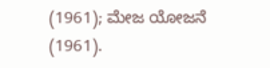(1961); ಮೇಜ ಯೋಜನೆ (1961).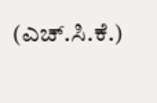(ಎಚ್.ಸಿ.ಕೆ.)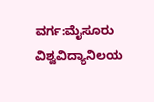ವರ್ಗ:ಮೈಸೂರು ವಿಶ್ವವಿದ್ಯಾನಿಲಯ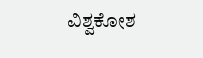ವಿಶ್ವಕೋಶ